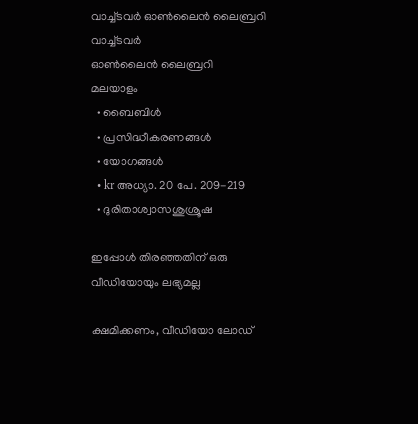വാച്ച്ടവര്‍ ഓണ്‍ലൈന്‍ ലൈബ്രറി
വാച്ച്ടവര്‍
ഓണ്‍ലൈന്‍ ലൈബ്രറി
മലയാളം
  • ബൈബിൾ
  • പ്രസിദ്ധീകരണങ്ങൾ
  • യോഗങ്ങൾ
  • kr അധ്യാ. 20 പേ. 209-219
  • ദുരിതാശ്വാസശുശ്രൂഷ

ഇപ്പോൾ തിരഞ്ഞതിന് ഒരു വീഡിയോയും ലഭ്യമല്ല

ക്ഷമിക്കണം, വീഡിയോ ലോഡ്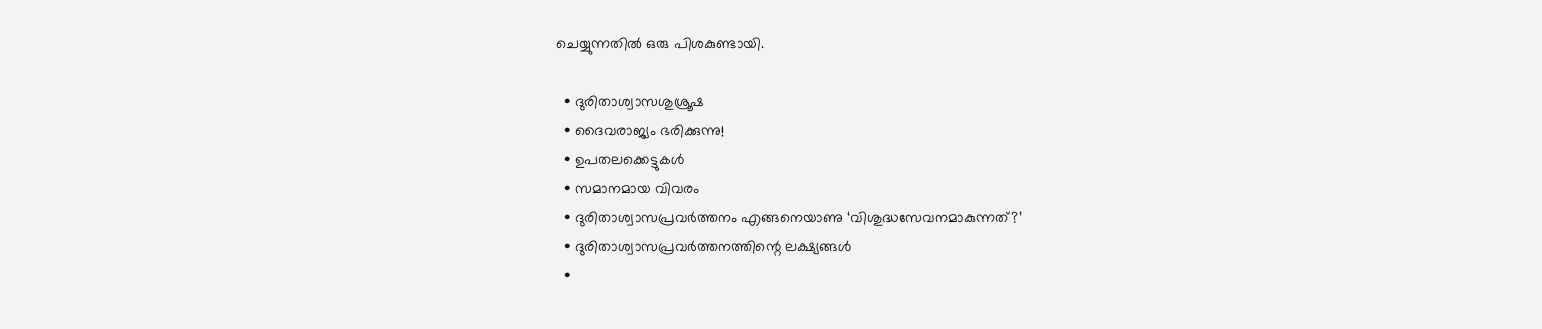ചെയ്യുന്നതിൽ ഒരു പിശകുണ്ടായി.

  • ദുരിതാശ്വാസശുശ്രൂഷ
  • ദൈവരാജ്യം ഭരിക്കുന്നു!
  • ഉപതലക്കെട്ടുകള്‍
  • സമാനമായ വിവരം
  • ദുരിതാശ്വാസപ്രവർത്തനം എങ്ങനെയാണു ‘വിശുദ്ധസേവനമാകുന്നത്‌?’
  • ദുരിതാശ്വാസപ്രവർത്തനത്തിന്റെ ലക്ഷ്യങ്ങൾ
  •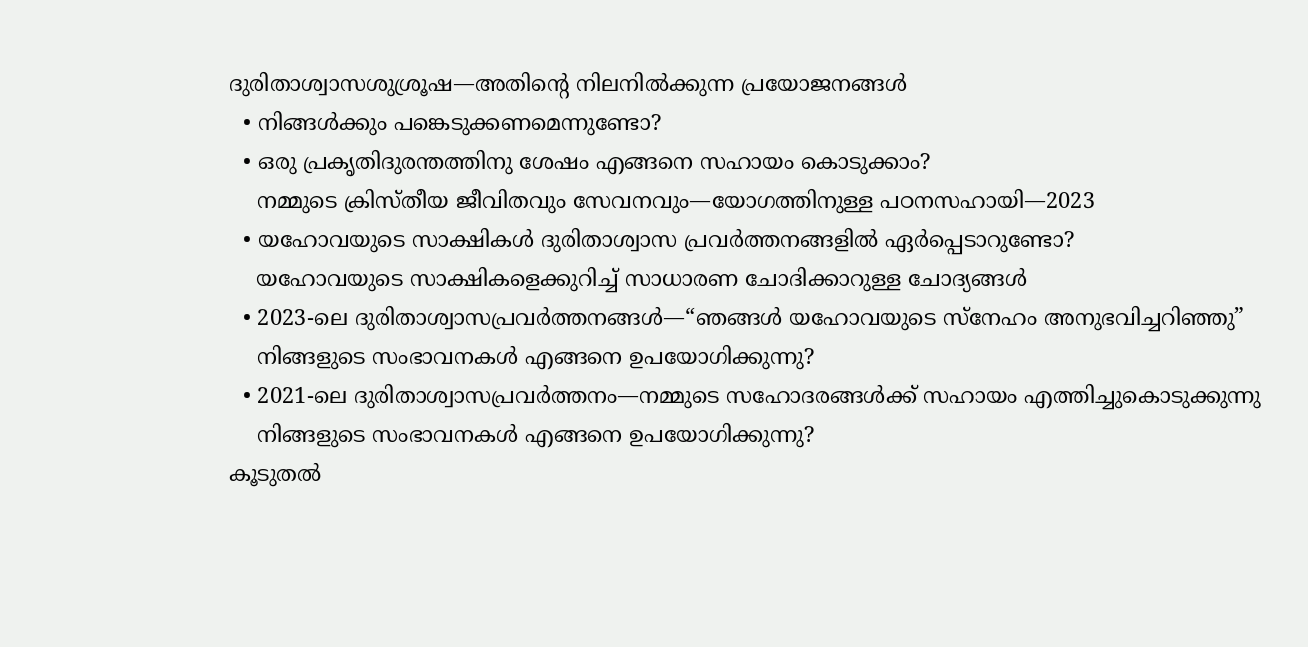ദുരിതാശ്വാസശുശ്രൂഷ—അതിന്റെ നിലനിൽക്കുന്ന പ്രയോജനങ്ങൾ
  • നിങ്ങൾക്കും പങ്കെടുക്കണമെന്നുണ്ടോ?
  • ഒരു പ്രകൃതിദുരന്തത്തിനു ശേഷം എങ്ങനെ സഹായം കൊടുക്കാം?
    നമ്മുടെ ക്രിസ്‌തീയ ജീവിതവും സേവനവും—യോഗത്തിനുള്ള പഠനസഹായി—2023
  • യഹോവയുടെ സാക്ഷികൾ ദുരിതാശ്വാസ പ്രവർത്തനങ്ങളിൽ ഏർപ്പെടാറുണ്ടോ?
    യഹോവയുടെ സാക്ഷികളെക്കുറിച്ച്‌ സാധാരണ ചോദിക്കാറുള്ള ചോദ്യങ്ങൾ
  • 2023-ലെ ദുരിതാശ്വാസപ്രവർത്തനങ്ങൾ—“ഞങ്ങൾ യഹോവയുടെ സ്‌നേഹം അനുഭവിച്ചറിഞ്ഞു”
    നിങ്ങളുടെ സംഭാവനകൾ എങ്ങനെ ഉപയോഗിക്കുന്നു?
  • 2021-ലെ ദുരിതാശ്വാസപ്രവർത്തനം—നമ്മുടെ സഹോദരങ്ങൾക്ക്‌ സഹായം എത്തിച്ചുകൊടുക്കുന്നു
    നിങ്ങളുടെ സംഭാവനകൾ എങ്ങനെ ഉപയോഗിക്കുന്നു?
കൂടുതൽ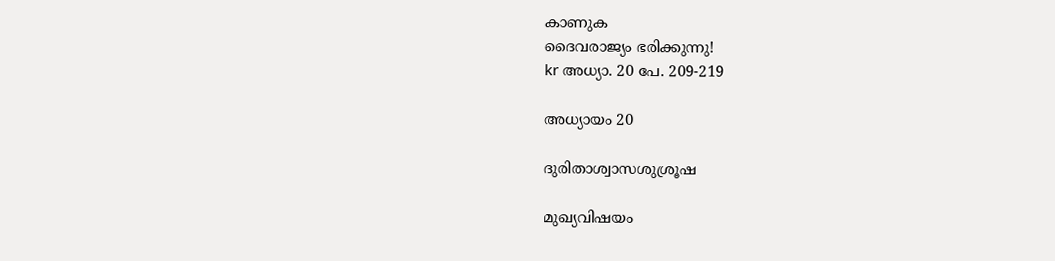കാണുക
ദൈവരാജ്യം ഭരിക്കുന്നു!
kr അധ്യാ. 20 പേ. 209-219

അധ്യായം 20

ദുരിതാശ്വാസശുശ്രൂഷ

മുഖ്യവിഷയം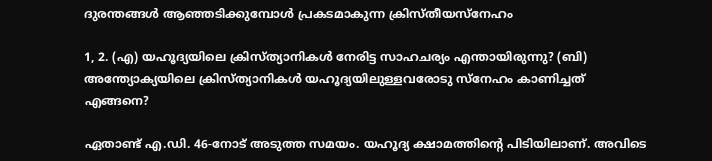ദുരന്തങ്ങൾ ആഞ്ഞടിക്കുമ്പോൾ പ്രകടമാകുന്ന ക്രിസ്‌തീയസ്‌നേഹം

1, 2. (എ) യഹൂദ്യയിലെ ക്രിസ്‌ത്യാനികൾ നേരിട്ട സാഹചര്യം എന്തായിരുന്നു? (ബി) അന്ത്യോക്യയിലെ ക്രിസ്‌ത്യാനികൾ യഹൂദ്യയിലുള്ളവരോടു സ്‌നേഹം കാണിച്ചത്‌ എങ്ങനെ?

ഏതാണ്ട്‌ എ.ഡി. 46-നോട്‌ അടുത്ത സമയം. യഹൂദ്യ ക്ഷാമത്തിന്റെ പിടിയിലാണ്‌. അവിടെ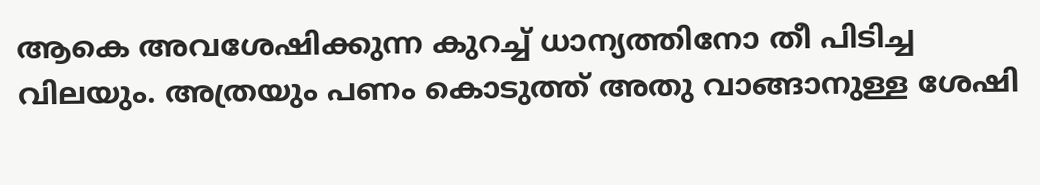ആകെ അവശേഷിക്കുന്ന കുറച്ച്‌ ധാന്യത്തിനോ തീ പിടിച്ച വിലയും. അത്രയും പണം കൊടുത്ത്‌ അതു വാങ്ങാനുള്ള ശേഷി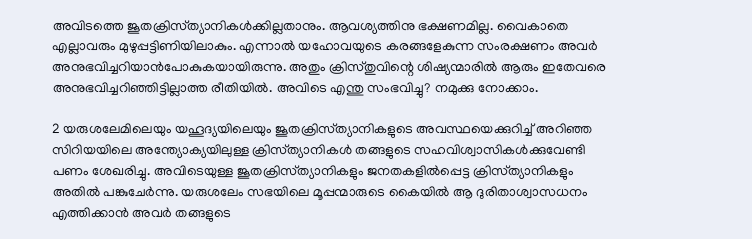അവിടത്തെ ജൂതക്രിസ്‌ത്യാനികൾക്കില്ലതാനും. ആവശ്യത്തിനു ഭക്ഷണമില്ല. വൈകാതെ എല്ലാവരും മുഴുപ്പട്ടിണിയിലാകും. എന്നാൽ യഹോവയുടെ കരങ്ങളേകുന്ന സംരക്ഷണം അവർ അനുഭവിച്ചറിയാൻപോകുകയായിരുന്നു. അതും ക്രിസ്‌തുവിന്റെ ശിഷ്യന്മാരിൽ ആരും ഇതേവരെ അനുഭവിച്ചറിഞ്ഞിട്ടില്ലാത്ത രീതിയിൽ. അവിടെ എന്തു സംഭവിച്ചു? നമുക്കു നോക്കാം.

2 യരുശലേമിലെയും യഹൂദ്യയിലെയും ജൂതക്രിസ്‌ത്യാനികളുടെ അവസ്ഥയെക്കുറിച്ച്‌ അറിഞ്ഞ സിറിയയിലെ അന്ത്യോക്യയിലുള്ള ക്രിസ്‌ത്യാനികൾ തങ്ങളുടെ സഹവിശ്വാസികൾക്കുവേണ്ടി പണം ശേഖരിച്ചു. അവിടെയുള്ള ജൂതക്രിസ്‌ത്യാനികളും ജനതകളിൽപ്പെട്ട ക്രിസ്‌ത്യാനികളും അതിൽ പങ്കുചേർന്നു. യരുശലേം സഭയിലെ മൂപ്പന്മാരുടെ കൈയിൽ ആ ദുരിതാശ്വാസധനം എത്തിക്കാൻ അവർ തങ്ങളുടെ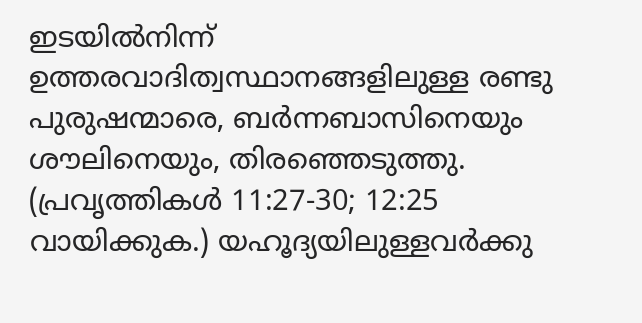ഇടയിൽനിന്ന്‌ ഉത്തരവാദിത്വസ്ഥാനങ്ങളിലുള്ള രണ്ടു പുരുഷന്മാരെ, ബർന്നബാസിനെയും ശൗലിനെയും, തിരഞ്ഞെടുത്തു. (പ്രവൃത്തികൾ 11:27-30; 12:25 വായിക്കുക.) യഹൂദ്യയിലുള്ളവർക്കു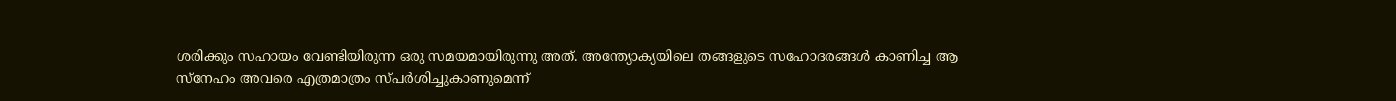ശരിക്കും സഹായം വേണ്ടിയിരുന്ന ഒരു സമയമായിരുന്നു അത്‌. അന്ത്യോക്യയിലെ തങ്ങളുടെ സഹോദരങ്ങൾ കാണിച്ച ആ സ്‌നേഹം അവരെ എത്രമാത്രം സ്‌പർശിച്ചുകാണുമെന്ന്‌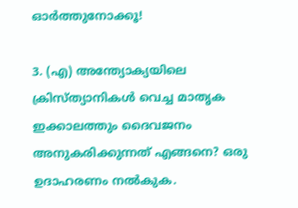ഓർത്തുനോക്കൂ!

3. (എ) അന്ത്യോക്യയിലെ ക്രിസ്‌ത്യാനികൾ വെച്ച മാതൃക ഇക്കാലത്തും ദൈവജനം അനുകരിക്കുന്നത്‌ എങ്ങനെ? ഒരു ഉദാഹരണം നൽകുക.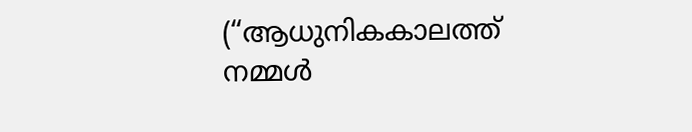(“ആധുനികകാലത്ത്‌ നമ്മൾ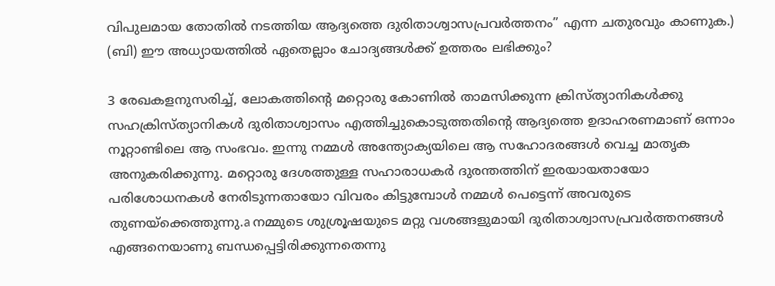വിപുലമായ തോതിൽ നടത്തിയ ആദ്യത്തെ ദുരിതാശ്വാസപ്രവർത്തനം” എന്ന ചതുരവും കാണുക.) (ബി) ഈ അധ്യായത്തിൽ ഏതെല്ലാം ചോദ്യങ്ങൾക്ക്‌ ഉത്തരം ലഭിക്കും?

3 രേഖകളനുസരിച്ച്‌, ലോകത്തിന്റെ മറ്റൊരു കോണിൽ താമസിക്കുന്ന ക്രിസ്‌ത്യാനികൾക്കു സഹക്രിസ്‌ത്യാനികൾ ദുരിതാശ്വാസം എത്തിച്ചുകൊടുത്തതിന്റെ ആദ്യത്തെ ഉദാഹരണമാണ്‌ ഒന്നാം നൂറ്റാണ്ടിലെ ആ സംഭവം. ഇന്നു നമ്മൾ അന്ത്യോക്യയിലെ ആ സഹോദരങ്ങൾ വെച്ച മാതൃക അനുകരിക്കുന്നു. മറ്റൊരു ദേശത്തുള്ള സഹാരാധകർ ദുരന്തത്തിന്‌ ഇരയായതായോ പരിശോധനകൾ നേരിടുന്നതായോ വിവരം കിട്ടുമ്പോൾ നമ്മൾ പെട്ടെന്ന്‌ അവരുടെ തുണയ്‌ക്കെത്തുന്നു.a നമ്മുടെ ശുശ്രൂഷയുടെ മറ്റു വശങ്ങളുമായി ദുരിതാശ്വാസപ്രവർത്തനങ്ങൾ എങ്ങനെയാണു ബന്ധപ്പെട്ടിരിക്കുന്നതെന്നു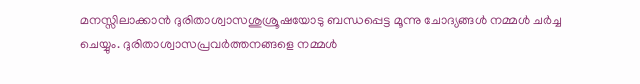മനസ്സിലാക്കാൻ ദുരിതാശ്വാസശുശ്രൂഷയോടു ബന്ധപ്പെട്ട മൂന്നു ചോദ്യങ്ങൾ നമ്മൾ ചർച്ച ചെയ്യും. ദുരിതാശ്വാസപ്രവർത്തനങ്ങളെ നമ്മൾ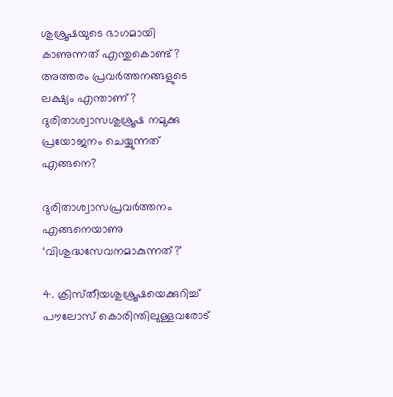ശുശ്രൂഷയുടെ ഭാഗമായി കാണുന്നത്‌ എന്തുകൊണ്ട്‌? അത്തരം പ്രവർത്തനങ്ങളുടെ ലക്ഷ്യം എന്താണ്‌? ദുരിതാശ്വാസശുശ്രൂഷ നമുക്കു പ്രയോജനം ചെയ്യുന്നത്‌ എങ്ങനെ?

ദുരിതാശ്വാസപ്രവർത്തനം എങ്ങനെയാണു ‘വിശുദ്ധസേവനമാകുന്നത്‌?’

4. ക്രിസ്‌തീയശുശ്രൂഷയെക്കുറിച്ച്‌ പൗലോസ്‌ കൊരിന്തിലുള്ളവരോട്‌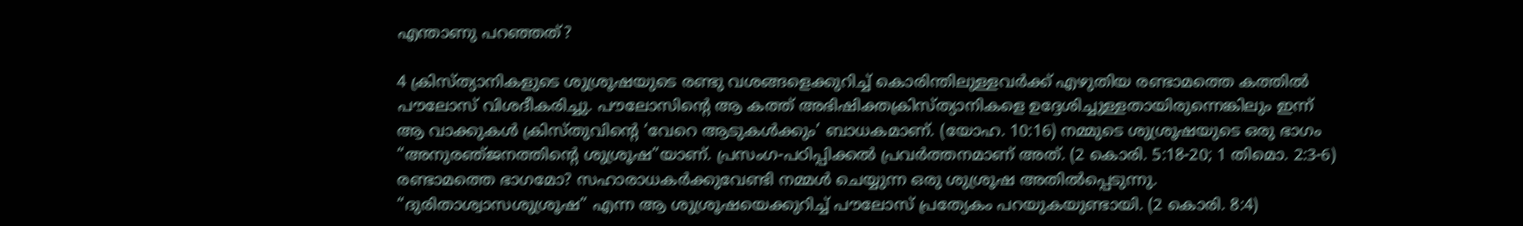എന്താണു പറഞ്ഞത്‌?

4 ക്രിസ്‌ത്യാനികളുടെ ശുശ്രൂഷയുടെ രണ്ടു വശങ്ങളെക്കുറിച്ച്‌ കൊരിന്തിലുള്ളവർക്ക്‌ എഴുതിയ രണ്ടാമത്തെ കത്തിൽ പൗലോസ്‌ വിശദീകരിച്ചു. പൗലോസിന്റെ ആ കത്ത്‌ അഭിഷിക്തക്രിസ്‌ത്യാനികളെ ഉദ്ദേശിച്ചുള്ളതായിരുന്നെങ്കിലും ഇന്ന്‌ ആ വാക്കുകൾ ക്രിസ്‌തുവിന്റെ ‘വേറെ ആടുകൾക്കും’ ബാധകമാണ്‌. (യോഹ. 10:16) നമ്മുടെ ശുശ്രൂഷയുടെ ഒരു ഭാഗം “അനുരഞ്‌ജനത്തിന്റെ ശുശ്രൂഷ”യാണ്‌. പ്രസംഗ-പഠിപ്പിക്കൽ പ്രവർത്തനമാണ്‌ അത്‌. (2 കൊരി. 5:18-20; 1 തിമൊ. 2:3-6) രണ്ടാമത്തെ ഭാഗമോ? സഹാരാധകർക്കുവേണ്ടി നമ്മൾ ചെയ്യുന്ന ഒരു ശുശ്രൂഷ അതിൽപ്പെടുന്നു. “ദുരിതാശ്വാസശുശ്രൂഷ” എന്ന ആ ശുശ്രൂഷയെക്കുറിച്ച്‌ പൗലോസ്‌ പ്രത്യേകം പറയുകയുണ്ടായി. (2 കൊരി. 8:4)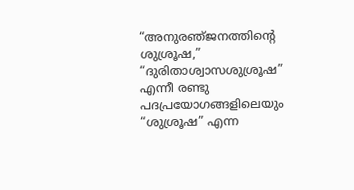“അനുരഞ്‌ജനത്തിന്റെ ശുശ്രൂഷ,” “ദുരിതാശ്വാസശുശ്രൂഷ” എന്നീ രണ്ടു പദപ്രയോഗങ്ങളിലെയും “ശുശ്രൂഷ” എന്ന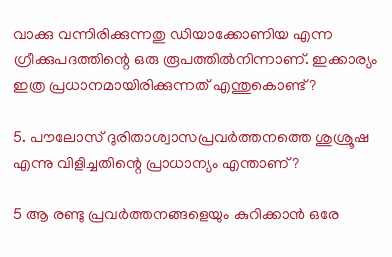വാക്കു വന്നിരിക്കുന്നതു ഡിയാക്കോണിയ എന്ന ഗ്രീക്കുപദത്തിന്റെ ഒരു രൂപത്തിൽനിന്നാണ്‌. ഇക്കാര്യം ഇത്ര പ്രധാനമായിരിക്കുന്നത്‌ എന്തുകൊണ്ട്‌?

5. പൗലോസ്‌ ദുരിതാശ്വാസപ്രവർത്തനത്തെ ശുശ്രൂഷ എന്നു വിളിച്ചതിന്റെ പ്രാധാന്യം എന്താണ്‌?

5 ആ രണ്ടു പ്രവർത്തനങ്ങളെയും കുറിക്കാൻ ഒരേ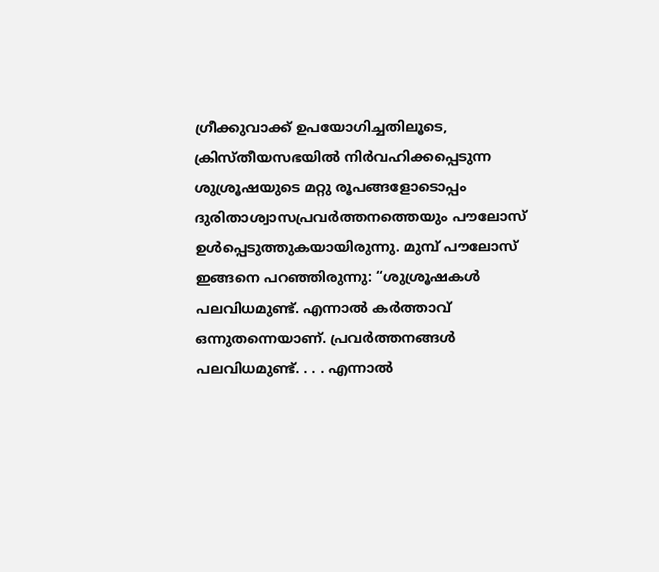ഗ്രീക്കുവാക്ക്‌ ഉപയോഗിച്ചതിലൂടെ, ക്രിസ്‌തീയസഭയിൽ നിർവഹിക്കപ്പെടുന്ന ശുശ്രൂഷയുടെ മറ്റു രൂപങ്ങളോടൊപ്പം ദുരിതാശ്വാസപ്രവർത്തനത്തെയും പൗലോസ്‌ ഉൾപ്പെടുത്തുകയായിരുന്നു. മുമ്പ്‌ പൗലോസ്‌ ഇങ്ങനെ പറഞ്ഞിരുന്നു: “ശുശ്രൂഷകൾ പലവിധമുണ്ട്‌. എന്നാൽ കർത്താവ്‌ ഒന്നുതന്നെയാണ്‌. പ്രവർത്തനങ്ങൾ പലവിധമുണ്ട്‌. . . . എന്നാൽ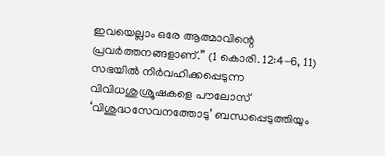ഇവയെല്ലാം ഒരേ ആത്മാവിന്റെ പ്രവർത്തനങ്ങളാണ്‌.” (1 കൊരി. 12:4-6, 11) സഭയിൽ നിർവഹിക്കപ്പെടുന്ന വിവിധശുശ്രൂഷകളെ പൗലോസ്‌ ‘വിശുദ്ധസേവനത്തോടു’ ബന്ധപ്പെടുത്തിയും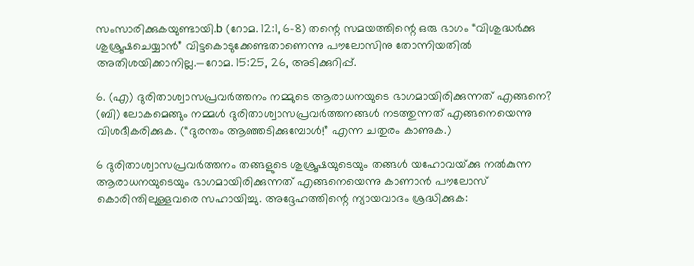സംസാരിക്കുകയുണ്ടായി.b (റോമ. 12:1, 6-8) തന്റെ സമയത്തിന്റെ ഒരു ഭാഗം “വിശുദ്ധർക്കു ശുശ്രൂഷചെയ്യാൻ” വിട്ടകൊടുക്കേണ്ടതാണെന്നു പൗലോസിനു തോന്നിയതിൽ അതിശയിക്കാനില്ല.—റോമ. 15:25, 26, അടിക്കുറിപ്പ്‌.

6. (എ) ദുരിതാശ്വാസപ്രവർത്തനം നമ്മുടെ ആരാധനയുടെ ഭാഗമായിരിക്കുന്നത്‌ എങ്ങനെ? (ബി) ലോകമെങ്ങും നമ്മൾ ദുരിതാശ്വാസപ്രവർത്തനങ്ങൾ നടത്തുന്നത്‌ എങ്ങനെയെന്നു വിശദീകരിക്കുക. (“ദുരന്തം ആഞ്ഞടിക്കുമ്പോൾ!” എന്ന ചതുരം കാണുക.)

6 ദുരിതാശ്വാസപ്രവർത്തനം തങ്ങളുടെ ശുശ്രൂഷയുടെയും തങ്ങൾ യഹോവയ്‌ക്കു നൽകുന്ന ആരാധനയുടെയും ഭാഗമായിരിക്കുന്നത്‌ എങ്ങനെയെന്നു കാണാൻ പൗലോസ്‌ കൊരിന്തിലുള്ളവരെ സഹായിച്ചു. അദ്ദേഹത്തിന്റെ ന്യായവാദം ശ്രദ്ധിക്കുക: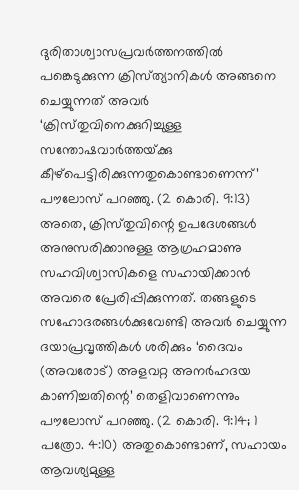ദുരിതാശ്വാസപ്രവർത്തനത്തിൽ പങ്കെടുക്കുന്ന ക്രിസ്‌ത്യാനികൾ അങ്ങനെ ചെയ്യുന്നത്‌ അവർ ‘ക്രിസ്‌തുവിനെക്കുറിച്ചുള്ള സന്തോഷവാർത്തയ്‌ക്കു കീഴ്‌പെട്ടിരിക്കുന്നതുകൊണ്ടാണെന്ന്‌’ പൗലോസ്‌ പറഞ്ഞു. (2 കൊരി. 9:13) അതെ, ക്രിസ്‌തുവിന്റെ ഉപദേശങ്ങൾ അനുസരിക്കാനുള്ള ആഗ്രഹമാണു സഹവിശ്വാസികളെ സഹായിക്കാൻ അവരെ പ്രേരിപ്പിക്കുന്നത്‌. തങ്ങളുടെ സഹോദരങ്ങൾക്കുവേണ്ടി അവർ ചെയ്യുന്ന ദയാപ്രവൃത്തികൾ ശരിക്കും ‘ദൈവം (അവരോട്‌) അളവറ്റ അനർഹദയ കാണിച്ചതിന്റെ’ തെളിവാണെന്നും പൗലോസ്‌ പറഞ്ഞു. (2 കൊരി. 9:14; 1 പത്രോ. 4:10) അതുകൊണ്ടാണ്‌, സഹായം ആവശ്യമുള്ള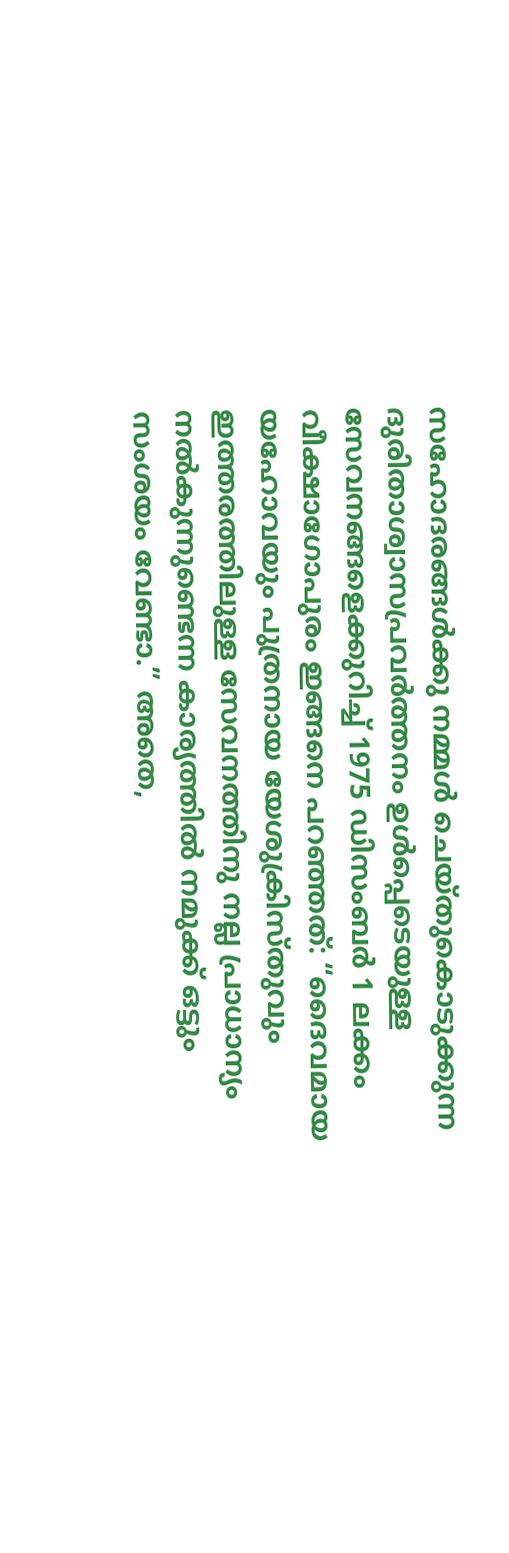സഹോദരങ്ങൾക്കു നമ്മൾ ചെയ്‌തുകൊടുക്കുന്ന ദുരിതാശ്വാസപ്രവർത്തനം ഉൾപ്പെടെയുള്ള സേവനങ്ങളെക്കുറിച്ച്‌ 1975 ഡിസംബർ 1 ലക്കം വീക്ഷാഗോപുരം ഇങ്ങനെ പറഞ്ഞത്‌: “ദൈവമായ യഹോവയും പുത്രനായ യേശുക്രിസ്‌തുവും ഇത്തരത്തിലുള്ള സേവനത്തിനു നല്ല പ്രാധാന്യം നൽകുന്നുണ്ടെന്ന കാര്യത്തിൽ നമുക്ക്‌ ഒട്ടും സംശയം വേണ്ടാ.” അതെ,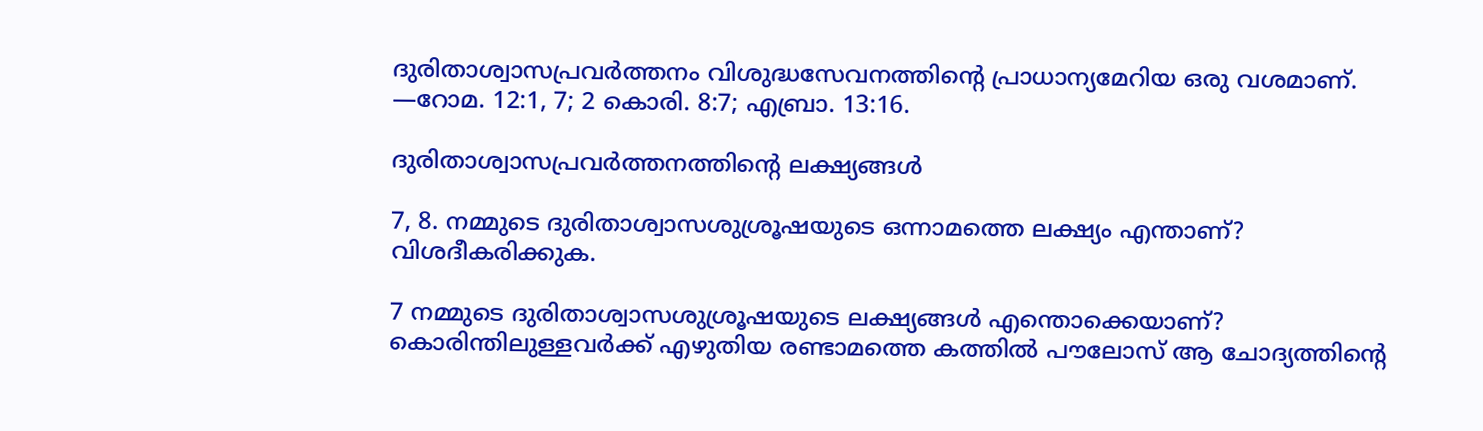ദുരിതാശ്വാസപ്രവർത്തനം വിശുദ്ധസേവനത്തിന്റെ പ്രാധാന്യമേറിയ ഒരു വശമാണ്‌. —റോമ. 12:1, 7; 2 കൊരി. 8:7; എബ്രാ. 13:16.

ദുരിതാശ്വാസപ്രവർത്തനത്തിന്റെ ലക്ഷ്യങ്ങൾ

7, 8. നമ്മുടെ ദുരിതാശ്വാസശുശ്രൂഷയുടെ ഒന്നാമത്തെ ലക്ഷ്യം എന്താണ്‌? വിശദീകരിക്കുക.

7 നമ്മുടെ ദുരിതാശ്വാസശുശ്രൂഷയുടെ ലക്ഷ്യങ്ങൾ എന്തൊക്കെയാണ്‌? കൊരിന്തിലുള്ളവർക്ക്‌ എഴുതിയ രണ്ടാമത്തെ കത്തിൽ പൗലോസ്‌ ആ ചോദ്യത്തിന്റെ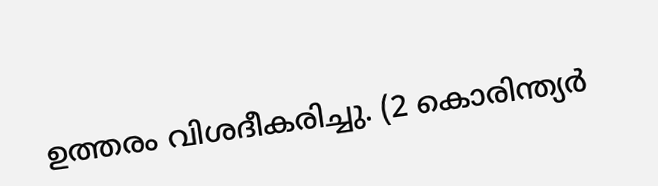ഉത്തരം വിശദീകരിച്ചു. (2 കൊരിന്ത്യർ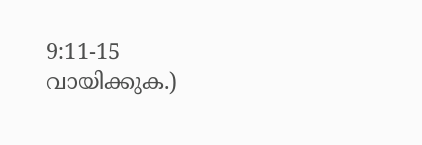9:11-15 വായിക്കുക.)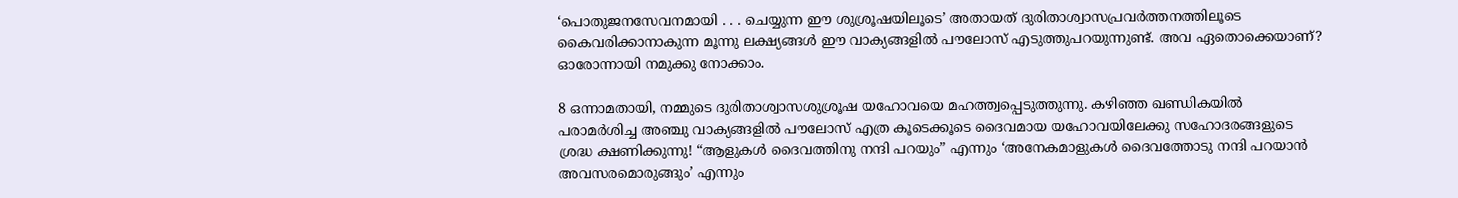‘പൊതുജനസേവനമായി . . . ചെയ്യുന്ന ഈ ശുശ്രൂഷയിലൂടെ’ അതായത്‌ ദുരിതാശ്വാസപ്രവർത്തനത്തിലൂടെ കൈവരിക്കാനാകുന്ന മൂന്നു ലക്ഷ്യങ്ങൾ ഈ വാക്യങ്ങളിൽ പൗലോസ്‌ എടുത്തുപറയുന്നുണ്ട്‌. അവ ഏതൊക്കെയാണ്‌? ഓരോന്നായി നമുക്കു നോക്കാം.

8 ഒന്നാമതായി, നമ്മുടെ ദുരിതാശ്വാസശുശ്രൂഷ യഹോവയെ മഹത്ത്വപ്പെടുത്തുന്നു. കഴിഞ്ഞ ഖണ്ഡികയിൽ പരാമർശിച്ച അഞ്ചു വാക്യങ്ങളിൽ പൗലോസ്‌ എത്ര കൂടെക്കൂടെ ദൈവമായ യഹോവയിലേക്കു സഹോദരങ്ങളുടെ ശ്രദ്ധ ക്ഷണിക്കുന്നു! “ആളുകൾ ദൈവത്തിനു നന്ദി പറയും” എന്നും ‘അനേകമാളുകൾ ദൈവത്തോടു നന്ദി പറയാൻ അവസരമൊരുങ്ങും’ എന്നും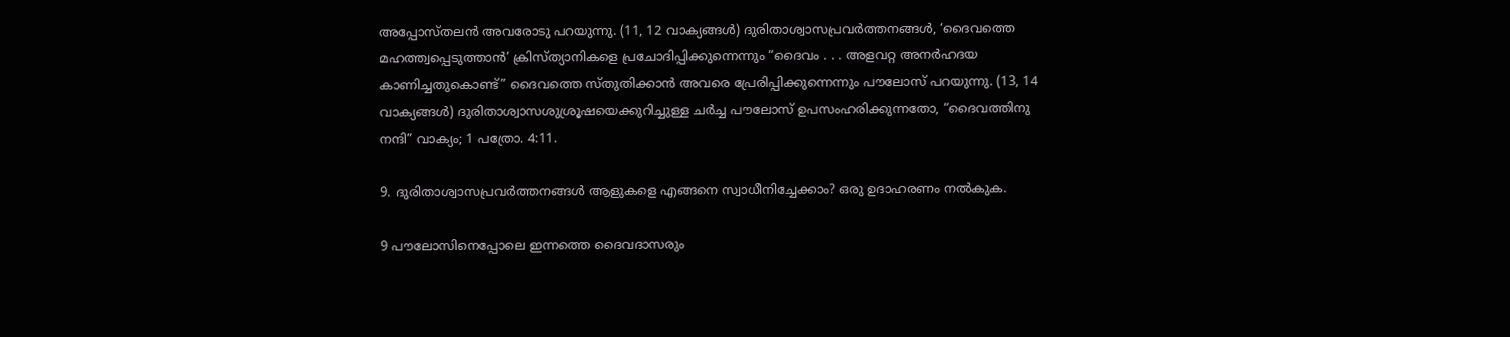അപ്പോസ്‌തലൻ അവരോടു പറയുന്നു. (11, 12 വാക്യങ്ങൾ) ദുരിതാശ്വാസപ്രവർത്തനങ്ങൾ, ‘ദൈവത്തെ മഹത്ത്വപ്പെടുത്താൻ’ ക്രിസ്‌ത്യാനികളെ പ്രചോദിപ്പിക്കുന്നെന്നും “ദൈവം . . . അളവറ്റ അനർഹദയ കാണിച്ചതുകൊണ്ട്‌” ദൈവത്തെ സ്‌തുതിക്കാൻ അവരെ പ്രേരിപ്പിക്കുന്നെന്നും പൗലോസ്‌ പറയുന്നു. (13, 14 വാക്യങ്ങൾ) ദുരിതാശ്വാസശുശ്രൂഷയെക്കുറിച്ചുള്ള ചർച്ച പൗലോസ്‌ ഉപസംഹരിക്കുന്നതോ, “ദൈവത്തിനു നന്ദി” വാക്യം; 1 പത്രോ. 4:11.

9. ദുരിതാശ്വാസപ്രവർത്തനങ്ങൾ ആളുകളെ എങ്ങനെ സ്വാധീനിച്ചേക്കാം? ഒരു ഉദാഹരണം നൽകുക.

9 പൗലോസിനെപ്പോലെ ഇന്നത്തെ ദൈവദാസരും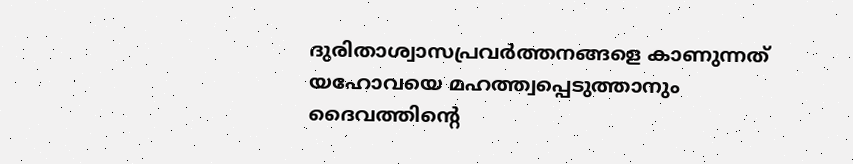ദുരിതാശ്വാസപ്രവർത്തനങ്ങളെ കാണുന്നത്‌ യഹോവയെ മഹത്ത്വപ്പെടുത്താനും ദൈവത്തിന്റെ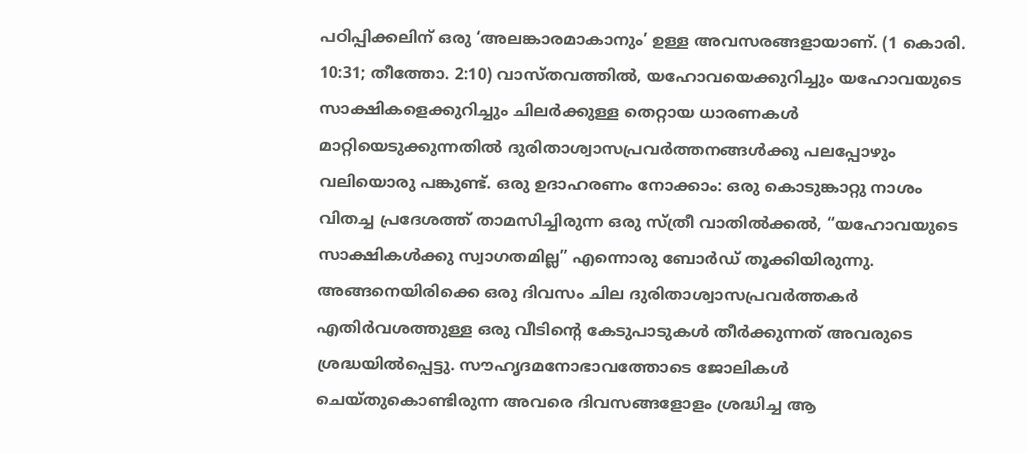പഠിപ്പിക്കലിന്‌ ഒരു ‘അലങ്കാരമാകാനും’ ഉള്ള അവസരങ്ങളായാണ്‌. (1 കൊരി. 10:31; തീത്തോ. 2:10) വാസ്‌തവത്തിൽ, യഹോവയെക്കുറിച്ചും യഹോവയുടെ സാക്ഷികളെക്കുറിച്ചും ചിലർക്കുള്ള തെറ്റായ ധാരണകൾ മാറ്റിയെടുക്കുന്നതിൽ ദുരിതാശ്വാസപ്രവർത്തനങ്ങൾക്കു പലപ്പോഴും വലിയൊരു പങ്കുണ്ട്‌. ഒരു ഉദാഹരണം നോക്കാം: ഒരു കൊടുങ്കാറ്റു നാശം വിതച്ച പ്രദേശത്ത്‌ താമസിച്ചിരുന്ന ഒരു സ്‌ത്രീ വാതിൽക്കൽ, “യഹോവയുടെ സാക്ഷികൾക്കു സ്വാഗതമില്ല” എന്നൊരു ബോർഡ്‌ തൂക്കിയിരുന്നു. അങ്ങനെയിരിക്കെ ഒരു ദിവസം ചില ദുരിതാശ്വാസപ്രവർത്തകർ എതിർവശത്തുള്ള ഒരു വീടിന്റെ കേടുപാടുകൾ തീർക്കുന്നത്‌ അവരുടെ ശ്രദ്ധയിൽപ്പെട്ടു. സൗഹൃദമനോഭാവത്തോടെ ജോലികൾ ചെയ്‌തുകൊണ്ടിരുന്ന അവരെ ദിവസങ്ങളോളം ശ്രദ്ധിച്ച ആ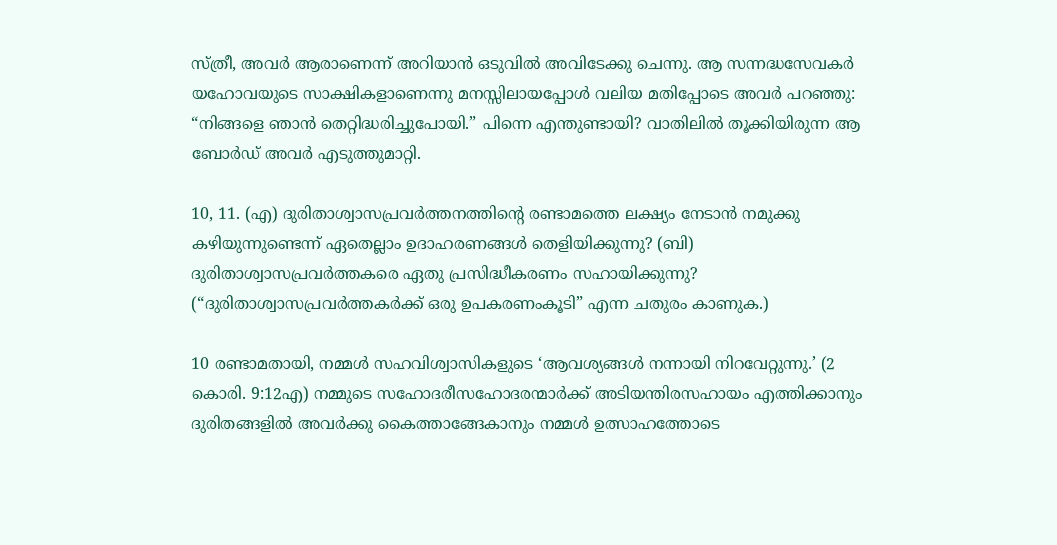സ്‌ത്രീ, അവർ ആരാണെന്ന്‌ അറിയാൻ ഒടുവിൽ അവിടേക്കു ചെന്നു. ആ സന്നദ്ധസേവകർ യഹോവയുടെ സാക്ഷികളാണെന്നു മനസ്സിലായപ്പോൾ വലിയ മതിപ്പോടെ അവർ പറഞ്ഞു: “നിങ്ങളെ ഞാൻ തെറ്റിദ്ധരിച്ചുപോയി.” പിന്നെ എന്തുണ്ടായി? വാതിലിൽ തൂക്കിയിരുന്ന ആ ബോർഡ്‌ അവർ എടുത്തുമാറ്റി.

10, 11. (എ) ദുരിതാശ്വാസപ്രവർത്തനത്തിന്റെ രണ്ടാമത്തെ ലക്ഷ്യം നേടാൻ നമുക്കു കഴിയുന്നുണ്ടെന്ന്‌ ഏതെല്ലാം ഉദാഹരണങ്ങൾ തെളിയിക്കുന്നു? (ബി) ദുരിതാശ്വാസപ്രവർത്തകരെ ഏതു പ്രസിദ്ധീകരണം സഹായിക്കുന്നു? (“ദുരിതാശ്വാസപ്രവർത്തകർക്ക്‌ ഒരു ഉപകരണംകൂടി” എന്ന ചതുരം കാണുക.)

10 രണ്ടാമതായി, നമ്മൾ സഹവിശ്വാസികളുടെ ‘ആവശ്യങ്ങൾ നന്നായി നിറവേറ്റുന്നു.’ (2 കൊരി. 9:12എ) നമ്മുടെ സഹോദരീസഹോദരന്മാർക്ക്‌ അടിയന്തിരസഹായം എത്തിക്കാനും ദുരിതങ്ങളിൽ അവർക്കു കൈത്താങ്ങേകാനും നമ്മൾ ഉത്സാഹത്തോടെ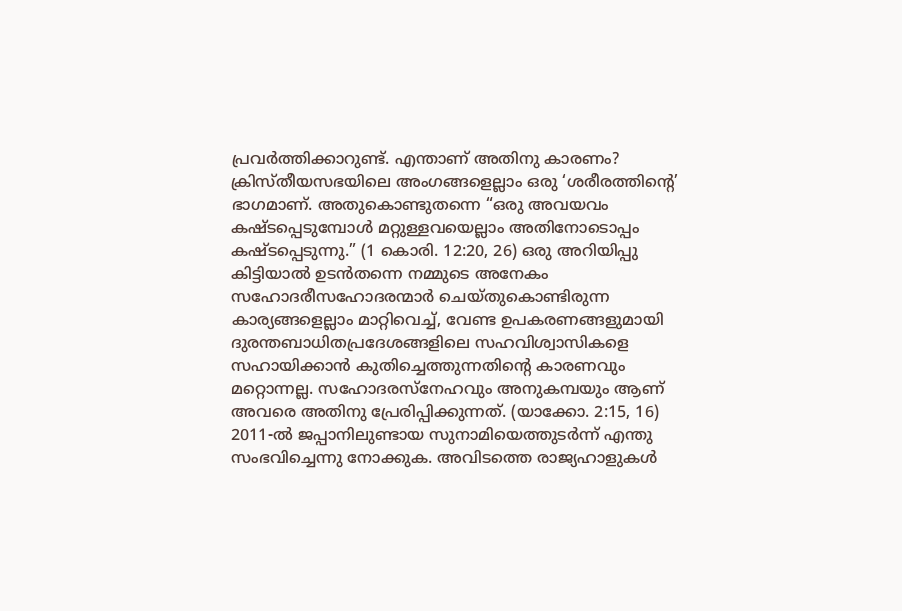പ്രവർത്തിക്കാറുണ്ട്‌. എന്താണ്‌ അതിനു കാരണം? ക്രിസ്‌തീയസഭയിലെ അംഗങ്ങളെല്ലാം ഒരു ‘ശരീരത്തിന്റെ’ ഭാഗമാണ്‌. അതുകൊണ്ടുതന്നെ “ഒരു അവയവം കഷ്ടപ്പെടുമ്പോൾ മറ്റുള്ളവയെല്ലാം അതിനോടൊപ്പം കഷ്ടപ്പെടുന്നു.” (1 കൊരി. 12:20, 26) ഒരു അറിയിപ്പു കിട്ടിയാൽ ഉടൻതന്നെ നമ്മുടെ അനേകം സഹോദരീസഹോദരന്മാർ ചെയ്‌തുകൊണ്ടിരുന്ന കാര്യങ്ങളെല്ലാം മാറ്റിവെച്ച്‌, വേണ്ട ഉപകരണങ്ങളുമായി ദുരന്തബാധിതപ്രദേശങ്ങളിലെ സഹവിശ്വാസികളെ സഹായിക്കാൻ കുതിച്ചെത്തുന്നതിന്റെ കാരണവും മറ്റൊന്നല്ല. സഹോദരസ്‌നേഹവും അനുകമ്പയും ആണ്‌ അവരെ അതിനു പ്രേരിപ്പിക്കുന്നത്‌. (യാക്കോ. 2:15, 16) 2011-ൽ ജപ്പാനിലുണ്ടായ സുനാമിയെത്തുടർന്ന്‌ എന്തു സംഭവിച്ചെന്നു നോക്കുക. അവിടത്തെ രാജ്യഹാളുകൾ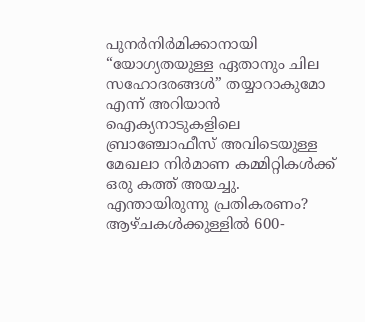പുനർനിർമിക്കാനായി “യോഗ്യതയുള്ള ഏതാനും ചില സഹോദരങ്ങൾ” തയ്യാറാകുമോ എന്ന്‌ അറിയാൻ ഐക്യനാടുകളിലെ ബ്രാഞ്ചോഫീസ്‌ അവിടെയുള്ള മേഖലാ നിർമാണ കമ്മിറ്റികൾക്ക്‌ ഒരു കത്ത്‌ അയച്ചു. എന്തായിരുന്നു പ്രതികരണം? ആഴ്‌ചകൾക്കുള്ളിൽ 600-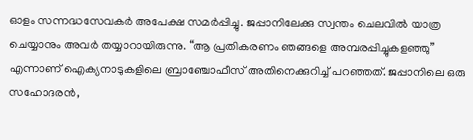ഓളം സന്നദ്ധസേവകർ അപേക്ഷ സമർപ്പിച്ചു. ജപ്പാനിലേക്കു സ്വന്തം ചെലവിൽ യാത്ര ചെയ്യാനും അവർ തയ്യാറായിരുന്നു. “ആ പ്രതികരണം ഞങ്ങളെ അമ്പരപ്പിച്ചുകളഞ്ഞു” എന്നാണ്‌ ഐക്യനാടുകളിലെ ബ്രാഞ്ചോഫീസ്‌ അതിനെക്കുറിച്ച്‌ പറഞ്ഞത്‌. ജപ്പാനിലെ ഒരു സഹോദരൻ,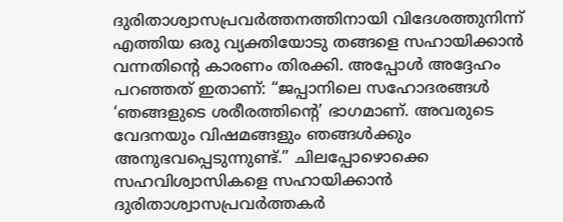ദുരിതാശ്വാസപ്രവർത്തനത്തിനായി വിദേശത്തുനിന്ന്‌ എത്തിയ ഒരു വ്യക്തിയോടു തങ്ങളെ സഹായിക്കാൻ വന്നതിന്റെ കാരണം തിരക്കി. അപ്പോൾ അദ്ദേഹം പറഞ്ഞത്‌ ഇതാണ്‌: “ജപ്പാനിലെ സഹോദരങ്ങൾ ‘ഞങ്ങളുടെ ശരീരത്തിന്റെ’ ഭാഗമാണ്‌. അവരുടെ വേദനയും വിഷമങ്ങളും ഞങ്ങൾക്കും അനുഭവപ്പെടുന്നുണ്ട്‌.” ചിലപ്പോഴൊക്കെ സഹവിശ്വാസികളെ സഹായിക്കാൻ ദുരിതാശ്വാസപ്രവർത്തകർ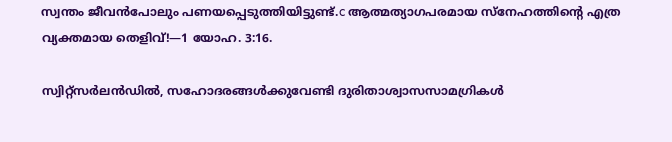സ്വന്തം ജീവൻപോലും പണയപ്പെടുത്തിയിട്ടുണ്ട്‌.c ആത്മത്യാഗപരമായ സ്‌നേഹത്തിന്റെ എത്ര വ്യക്തമായ തെളിവ്‌!—1 യോഹ. 3:16.

സ്വിറ്റ്‌സർലൻഡിൽ, സഹോദരങ്ങൾക്കുവേണ്ടി ദുരിതാശ്വാസസാമഗ്രികൾ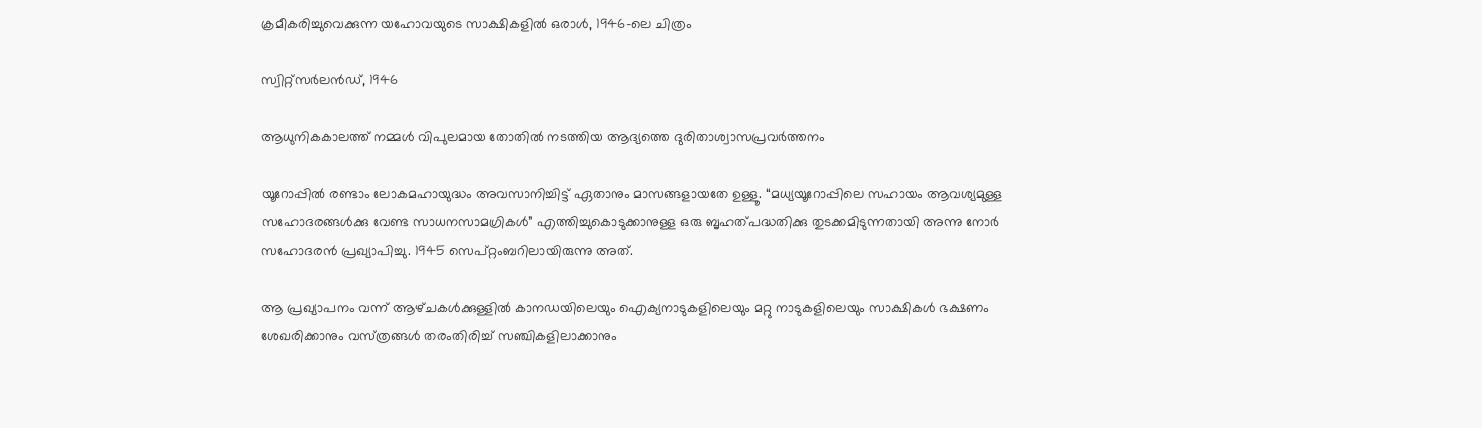ക്രമീകരിച്ചുവെക്കുന്ന യഹോവയുടെ സാക്ഷികളിൽ ഒരാൾ, 1946-ലെ ചിത്രം

സ്വിറ്റ്‌സർലൻഡ്‌, 1946

ആധുനികകാലത്ത്‌ നമ്മൾ വിപുലമായ തോതിൽ നടത്തിയ ആദ്യത്തെ ദുരിതാശ്വാസപ്രവർത്തനം

യൂറോപ്പിൽ രണ്ടാം ലോകമഹായുദ്ധം അവസാനിച്ചിട്ട്‌ ഏതാനും മാസങ്ങളായതേ ഉള്ളൂ. “മധ്യയൂറോപ്പിലെ സഹായം ആവശ്യമുള്ള സഹോദരങ്ങൾക്കു വേണ്ട സാധനസാമഗ്രികൾ” എത്തിച്ചുകൊടുക്കാനുള്ള ഒരു ബൃഹത്‌പദ്ധതിക്കു തുടക്കമിടുന്നതായി അന്നു നോർ സഹോദരൻ പ്രഖ്യാപിച്ചു. 1945 സെപ്‌റ്റംബറിലായിരുന്നു അത്‌.

ആ പ്രഖ്യാപനം വന്ന്‌ ആഴ്‌ചകൾക്കുള്ളിൽ കാനഡയിലെയും ഐക്യനാടുകളിലെയും മറ്റു നാടുകളിലെയും സാക്ഷികൾ ഭക്ഷണം ശേഖരിക്കാനും വസ്‌ത്രങ്ങൾ തരംതിരിച്ച്‌ സഞ്ചികളിലാക്കാനും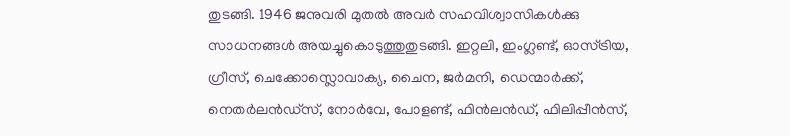തുടങ്ങി. 1946 ജനുവരി മുതൽ അവർ സഹവിശ്വാസികൾക്കു സാധനങ്ങൾ അയച്ചുകൊടുത്തുതുടങ്ങി. ഇറ്റലി, ഇംഗ്ലണ്ട്‌, ഓസ്‌ട്രിയ, ഗ്രീസ്‌, ചെക്കോസ്ലൊവാക്യ, ചൈന, ജർമനി, ഡെന്മാർക്ക്‌, നെതർലൻഡ്‌സ്‌, നോർവേ, പോളണ്ട്‌, ഫിൻലൻഡ്‌, ഫിലിപ്പീൻസ്‌,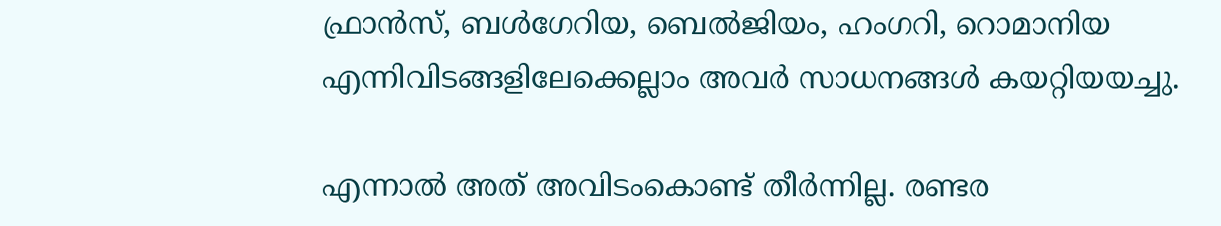ഫ്രാൻസ്‌, ബൾഗേറിയ, ബെൽജിയം, ഹംഗറി, റൊമാനിയ എന്നിവിടങ്ങളിലേക്കെല്ലാം അവർ സാധനങ്ങൾ കയറ്റിയയച്ചു.

എന്നാൽ അത്‌ അവിടംകൊണ്ട്‌ തീർന്നില്ല. രണ്ടര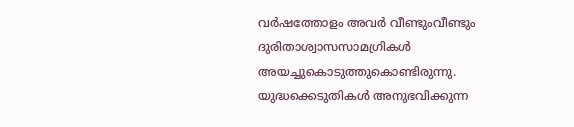വർഷത്തോളം അവർ വീണ്ടുംവീണ്ടും ദുരിതാശ്വാസസാമഗ്രികൾ അയച്ചുകൊടുത്തുകൊണ്ടിരുന്നു. യുദ്ധക്കെടുതികൾ അനുഭവിക്കുന്ന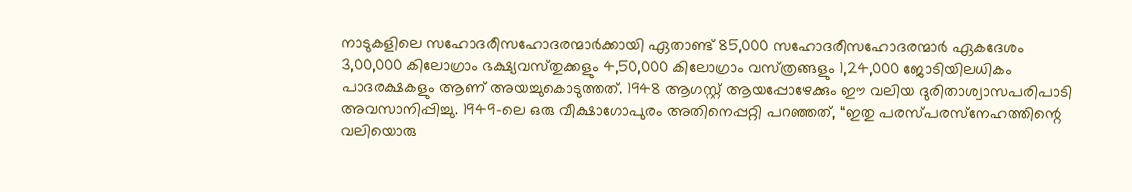നാടുകളിലെ സഹോദരീസഹോദരന്മാർക്കായി ഏതാണ്ട്‌ 85,000 സഹോദരീസഹോദരന്മാർ ഏകദേശം 3,00,000 കിലോഗ്രാം ഭക്ഷ്യവസ്‌തുക്കളും 4,50,000 കിലോഗ്രാം വസ്‌ത്രങ്ങളും 1,24,000 ജോടിയിലധികം പാദരക്ഷകളും ആണ്‌ അയച്ചുകൊടുത്തത്‌. 1948 ആഗസ്റ്റ്‌ ആയപ്പോഴേക്കും ഈ വലിയ ദുരിതാശ്വാസപരിപാടി അവസാനിപ്പിച്ചു. 1949-ലെ ഒരു വീക്ഷാഗോപുരം അതിനെപ്പറ്റി പറഞ്ഞത്‌, “ഇതു പരസ്‌പരസ്‌നേഹത്തിന്റെ വലിയൊരു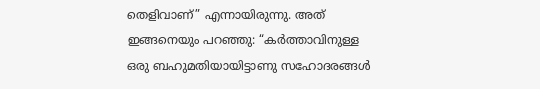തെളിവാണ്‌” എന്നായിരുന്നു. അത്‌ ഇങ്ങനെയും പറഞ്ഞു: “കർത്താവിനുള്ള ഒരു ബഹുമതിയായിട്ടാണു സഹോദരങ്ങൾ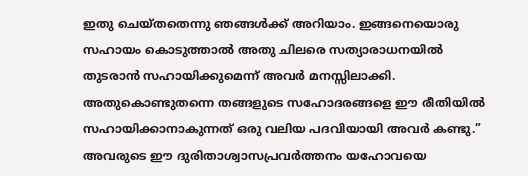ഇതു ചെയ്‌തതെന്നു ഞങ്ങൾക്ക്‌ അറിയാം. ഇങ്ങനെയൊരു സഹായം കൊടുത്താൽ അതു ചിലരെ സത്യാരാധനയിൽ തുടരാൻ സഹായിക്കുമെന്ന്‌ അവർ മനസ്സിലാക്കി. അതുകൊണ്ടുതന്നെ തങ്ങളുടെ സഹോദരങ്ങളെ ഈ രീതിയിൽ സഹായിക്കാനാകുന്നത്‌ ഒരു വലിയ പദവിയായി അവർ കണ്ടു.” അവരുടെ ഈ ദുരിതാശ്വാസപ്രവർത്തനം യഹോവയെ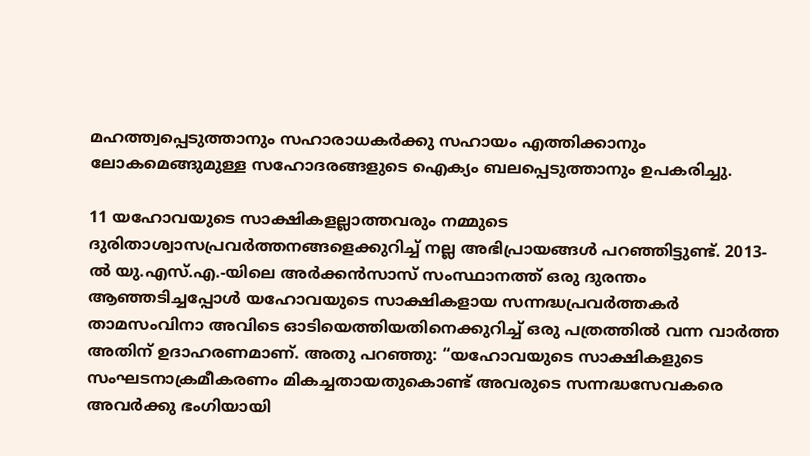മഹത്ത്വപ്പെടുത്താനും സഹാരാധകർക്കു സഹായം എത്തിക്കാനും ലോകമെങ്ങുമുള്ള സഹോദരങ്ങളുടെ ഐക്യം ബലപ്പെടുത്താനും ഉപകരിച്ചു.

11 യഹോവയുടെ സാക്ഷികളല്ലാത്തവരും നമ്മുടെ ദുരിതാശ്വാസപ്രവർത്തനങ്ങളെക്കുറിച്ച്‌ നല്ല അഭിപ്രായങ്ങൾ പറഞ്ഞിട്ടുണ്ട്‌. 2013-ൽ യു.എസ്‌.എ.-യിലെ അർക്കൻസാസ്‌ സംസ്ഥാനത്ത്‌ ഒരു ദുരന്തം ആഞ്ഞടിച്ചപ്പോൾ യഹോവയുടെ സാക്ഷികളായ സന്നദ്ധപ്രവർത്തകർ താമസംവിനാ അവിടെ ഓടിയെത്തിയതിനെക്കുറിച്ച്‌ ഒരു പത്രത്തിൽ വന്ന വാർത്ത അതിന്‌ ഉദാഹരണമാണ്‌. അതു പറഞ്ഞു: “യഹോവയുടെ സാക്ഷികളുടെ സംഘടനാക്രമീകരണം മികച്ചതായതുകൊണ്ട്‌ അവരുടെ സന്നദ്ധസേവകരെ അവർക്കു ഭംഗിയായി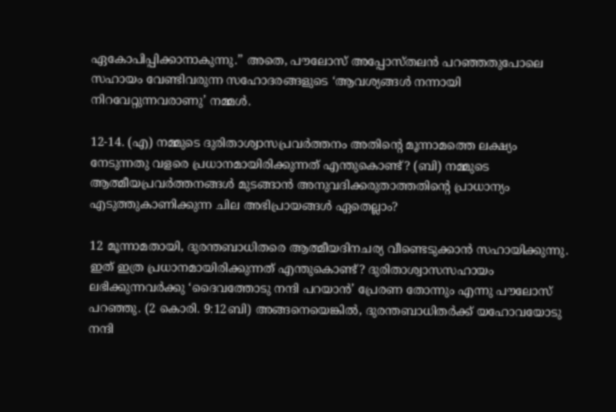ഏകോപിപ്പിക്കാനാകുന്നു.” അതെ, പൗലോസ്‌ അപ്പോസ്‌തലൻ പറഞ്ഞതുപോലെ സഹായം വേണ്ടിവരുന്ന സഹോദരങ്ങളുടെ ‘ആവശ്യങ്ങൾ നന്നായി നിറവേറ്റുന്നവരാണു’ നമ്മൾ.

12-14. (എ) നമ്മുടെ ദുരിതാശ്വാസപ്രവർത്തനം അതിന്റെ മൂന്നാമത്തെ ലക്ഷ്യം നേടുന്നതു വളരെ പ്രധാനമായിരിക്കുന്നത്‌ എന്തുകൊണ്ട്‌? (ബി) നമ്മുടെ ആത്മീയപ്രവർത്തനങ്ങൾ മുടങ്ങാൻ അനുവദിക്കരുതാത്തതിന്റെ പ്രാധാന്യം എടുത്തുകാണിക്കുന്ന ചില അഭിപ്രായങ്ങൾ ഏതെല്ലാം?

12 മൂന്നാമതായി, ദുരന്തബാധിതരെ ആത്മീയദിനചര്യ വീണ്ടെടുക്കാൻ സഹായിക്കുന്നു. ഇത്‌ ഇത്ര പ്രധാനമായിരിക്കുന്നത്‌ എന്തുകൊണ്ട്‌? ദുരിതാശ്വാസസഹായം ലഭിക്കുന്നവർക്കു ‘ദൈവത്തോടു നന്ദി പറയാൻ’ പ്രേരണ തോന്നും എന്നു പൗലോസ്‌ പറഞ്ഞു. (2 കൊരി. 9:12ബി) അങ്ങനെയെങ്കിൽ, ദുരന്തബാധിതർക്ക്‌ യഹോവയോടു നന്ദി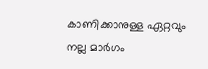കാണിക്കാനുള്ള ഏറ്റവും നല്ല മാർഗം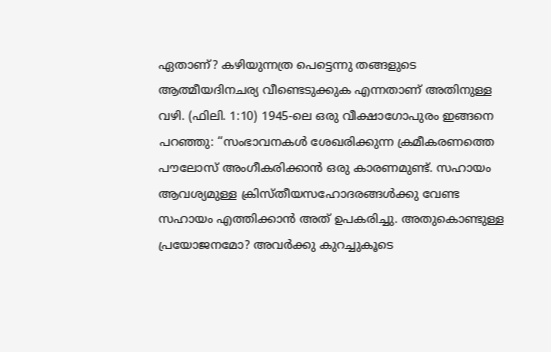ഏതാണ്‌? കഴിയുന്നത്ര പെട്ടെന്നു തങ്ങളുടെ ആത്മീയദിനചര്യ വീണ്ടെടുക്കുക എന്നതാണ്‌ അതിനുള്ള വഴി. (ഫിലി. 1:10) 1945-ലെ ഒരു വീക്ഷാഗോപുരം ഇങ്ങനെ പറഞ്ഞു: “സംഭാവനകൾ ശേഖരിക്കുന്ന ക്രമീകരണത്തെ പൗലോസ്‌ അംഗീകരിക്കാൻ ഒരു കാരണമുണ്ട്‌. സഹായം ആവശ്യമുള്ള ക്രിസ്‌തീയസഹോദരങ്ങൾക്കു വേണ്ട സഹായം എത്തിക്കാൻ അത്‌ ഉപകരിച്ചു. അതുകൊണ്ടുള്ള പ്രയോജനമോ? അവർക്കു കുറച്ചുകൂടെ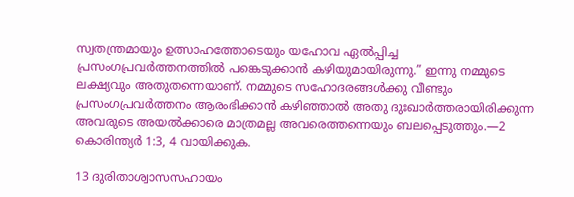സ്വതന്ത്രമായും ഉത്സാഹത്തോടെയും യഹോവ ഏൽപ്പിച്ച പ്രസംഗപ്രവർത്തനത്തിൽ പങ്കെടുക്കാൻ കഴിയുമായിരുന്നു.” ഇന്നു നമ്മുടെ ലക്ഷ്യവും അതുതന്നെയാണ്‌. നമ്മുടെ സഹോദരങ്ങൾക്കു വീണ്ടും പ്രസംഗപ്രവർത്തനം ആരംഭിക്കാൻ കഴിഞ്ഞാൽ അതു ദുഃഖാർത്തരായിരിക്കുന്ന അവരുടെ അയൽക്കാരെ മാത്രമല്ല അവരെത്തന്നെയും ബലപ്പെടുത്തും.—2 കൊരിന്ത്യർ 1:3, 4 വായിക്കുക.

13 ദുരിതാശ്വാസസഹായം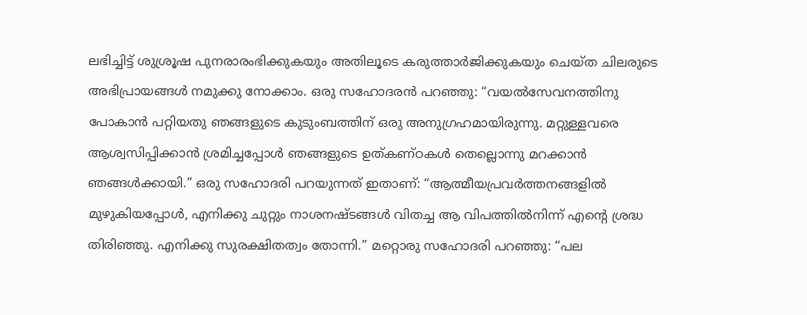ലഭിച്ചിട്ട്‌ ശുശ്രൂഷ പുനരാരംഭിക്കുകയും അതിലൂടെ കരുത്താർജിക്കുകയും ചെയ്‌ത ചിലരുടെ അഭിപ്രായങ്ങൾ നമുക്കു നോക്കാം. ഒരു സഹോദരൻ പറഞ്ഞു: “വയൽസേവനത്തിനു പോകാൻ പറ്റിയതു ഞങ്ങളുടെ കുടുംബത്തിന്‌ ഒരു അനുഗ്രഹമായിരുന്നു. മറ്റുള്ളവരെ ആശ്വസിപ്പിക്കാൻ ശ്രമിച്ചപ്പോൾ ഞങ്ങളുടെ ഉത്‌കണ്‌ഠകൾ തെല്ലൊന്നു മറക്കാൻ ഞങ്ങൾക്കായി.” ഒരു സഹോദരി പറയുന്നത്‌ ഇതാണ്‌: “ആത്മീയപ്രവർത്തനങ്ങളിൽ മുഴുകിയപ്പോൾ, എനിക്കു ചുറ്റും നാശനഷ്ടങ്ങൾ വിതച്ച ആ വിപത്തിൽനിന്ന്‌ എന്റെ ശ്രദ്ധ തിരിഞ്ഞു. എനിക്കു സുരക്ഷിതത്വം തോന്നി.” മറ്റൊരു സഹോദരി പറഞ്ഞു: “പല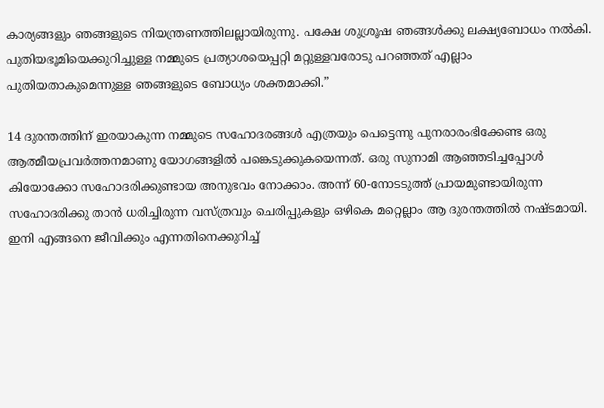കാര്യങ്ങളും ഞങ്ങളുടെ നിയന്ത്രണത്തിലല്ലായിരുന്നു. പക്ഷേ ശുശ്രൂഷ ഞങ്ങൾക്കു ലക്ഷ്യബോധം നൽകി. പുതിയഭൂമിയെക്കുറിച്ചുള്ള നമ്മുടെ പ്രത്യാശയെപ്പറ്റി മറ്റുള്ളവരോടു പറഞ്ഞത്‌ എല്ലാം പുതിയതാകുമെന്നുള്ള ഞങ്ങളുടെ ബോധ്യം ശക്തമാക്കി.”

14 ദുരന്തത്തിന്‌ ഇരയാകുന്ന നമ്മുടെ സഹോദരങ്ങൾ എത്രയും പെട്ടെന്നു പുനരാരംഭിക്കേണ്ട ഒരു ആത്മീയപ്രവർത്തനമാണു യോഗങ്ങളിൽ പങ്കെടുക്കുകയെന്നത്‌. ഒരു സുനാമി ആഞ്ഞടിച്ചപ്പോൾ കിയോക്കോ സഹോദരിക്കുണ്ടായ അനുഭവം നോക്കാം. അന്ന്‌ 60-നോടടുത്ത്‌ പ്രായമുണ്ടായിരുന്ന സഹോദരിക്കു താൻ ധരിച്ചിരുന്ന വസ്‌ത്രവും ചെരിപ്പുകളും ഒഴികെ മറ്റെല്ലാം ആ ദുരന്തത്തിൽ നഷ്ടമായി. ഇനി എങ്ങനെ ജീവിക്കും എന്നതിനെക്കുറിച്ച്‌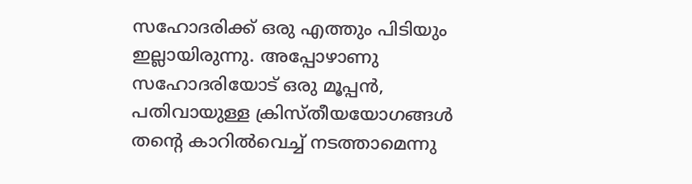സഹോദരിക്ക്‌ ഒരു എത്തും പിടിയും ഇല്ലായിരുന്നു. അപ്പോഴാണു സഹോദരിയോട്‌ ഒരു മൂപ്പൻ, പതിവായുള്ള ക്രിസ്‌തീയയോഗങ്ങൾ തന്റെ കാറിൽവെച്ച്‌ നടത്താമെന്നു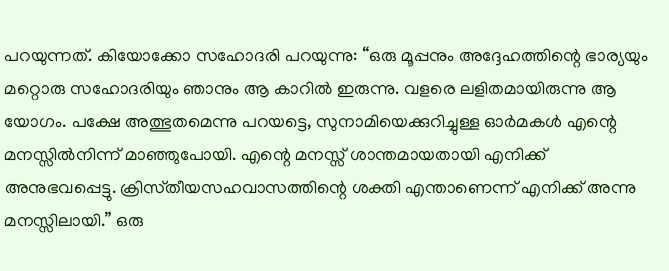പറയുന്നത്‌. കിയോക്കോ സഹോദരി പറയുന്നു: “ഒരു മൂപ്പനും അദ്ദേഹത്തിന്റെ ഭാര്യയും മറ്റൊരു സഹോദരിയും ഞാനും ആ കാറിൽ ഇരുന്നു. വളരെ ലളിതമായിരുന്നു ആ യോഗം. പക്ഷേ അത്ഭുതമെന്നു പറയട്ടെ, സുനാമിയെക്കുറിച്ചുള്ള ഓർമകൾ എന്റെ മനസ്സിൽനിന്ന്‌ മാഞ്ഞുപോയി. എന്റെ മനസ്സ്‌ ശാന്തമായതായി എനിക്ക്‌ അനുഭവപ്പെട്ടു. ക്രിസ്‌തീയസഹവാസത്തിന്റെ ശക്തി എന്താണെന്ന്‌ എനിക്ക്‌ അന്നു മനസ്സിലായി.” ഒരു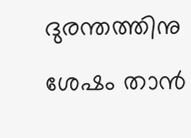ദുരന്തത്തിനു ശേഷം താൻ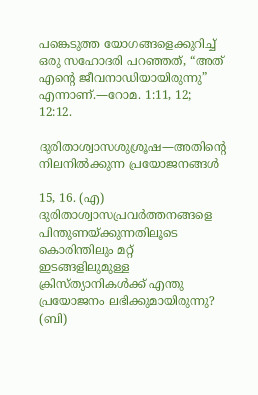പങ്കെടുത്ത യോഗങ്ങളെക്കുറിച്ച്‌ ഒരു സഹോദരി പറഞ്ഞത്‌, “അത്‌ എന്റെ ജീവനാഡിയായിരുന്നു” എന്നാണ്‌.—റോമ. 1:11, 12; 12:12.

ദുരിതാശ്വാസശുശ്രൂഷ—അതിന്റെ നിലനിൽക്കുന്ന പ്രയോജനങ്ങൾ

15, 16. (എ) ദുരിതാശ്വാസപ്രവർത്തനങ്ങളെ പിന്തുണയ്‌ക്കുന്നതിലൂടെ കൊരിന്തിലും മറ്റ്‌ ഇടങ്ങളിലുമുള്ള ക്രിസ്‌ത്യാനികൾക്ക്‌ എന്തു പ്രയോജനം ലഭിക്കുമായിരുന്നു? (ബി)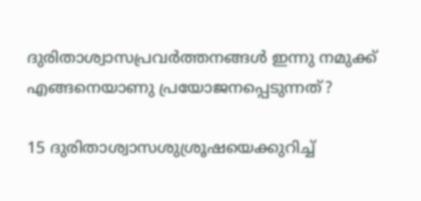ദുരിതാശ്വാസപ്രവർത്തനങ്ങൾ ഇന്നു നമുക്ക്‌ എങ്ങനെയാണു പ്രയോജനപ്പെടുന്നത്‌?

15 ദുരിതാശ്വാസശുശ്രൂഷയെക്കുറിച്ച്‌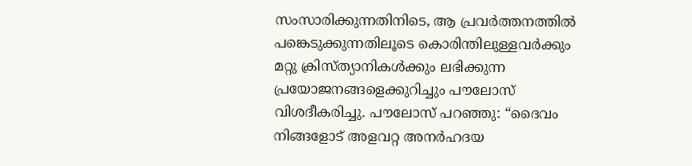സംസാരിക്കുന്നതിനിടെ, ആ പ്രവർത്തനത്തിൽ പങ്കെടുക്കുന്നതിലൂടെ കൊരിന്തിലുള്ളവർക്കും മറ്റു ക്രിസ്‌ത്യാനികൾക്കും ലഭിക്കുന്ന പ്രയോജനങ്ങളെക്കുറിച്ചും പൗലോസ്‌ വിശദീകരിച്ചു. പൗലോസ്‌ പറഞ്ഞു: “ദൈവം നിങ്ങളോട്‌ അളവറ്റ അനർഹദയ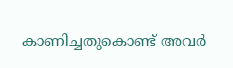കാണിച്ചതുകൊണ്ട്‌ അവർ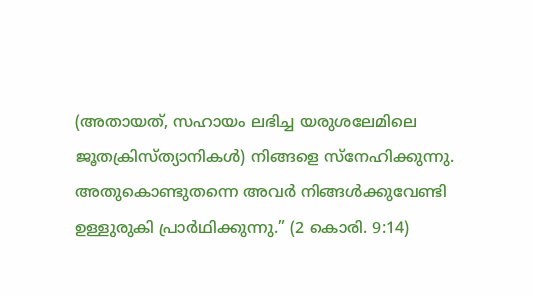(അതായത്‌, സഹായം ലഭിച്ച യരുശലേമിലെ ജൂതക്രിസ്‌ത്യാനികൾ) നിങ്ങളെ സ്‌നേഹിക്കുന്നു. അതുകൊണ്ടുതന്നെ അവർ നിങ്ങൾക്കുവേണ്ടി ഉള്ളുരുകി പ്രാർഥിക്കുന്നു.” (2 കൊരി. 9:14)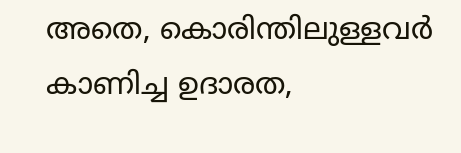അതെ, കൊരിന്തിലുള്ളവർ കാണിച്ച ഉദാരത,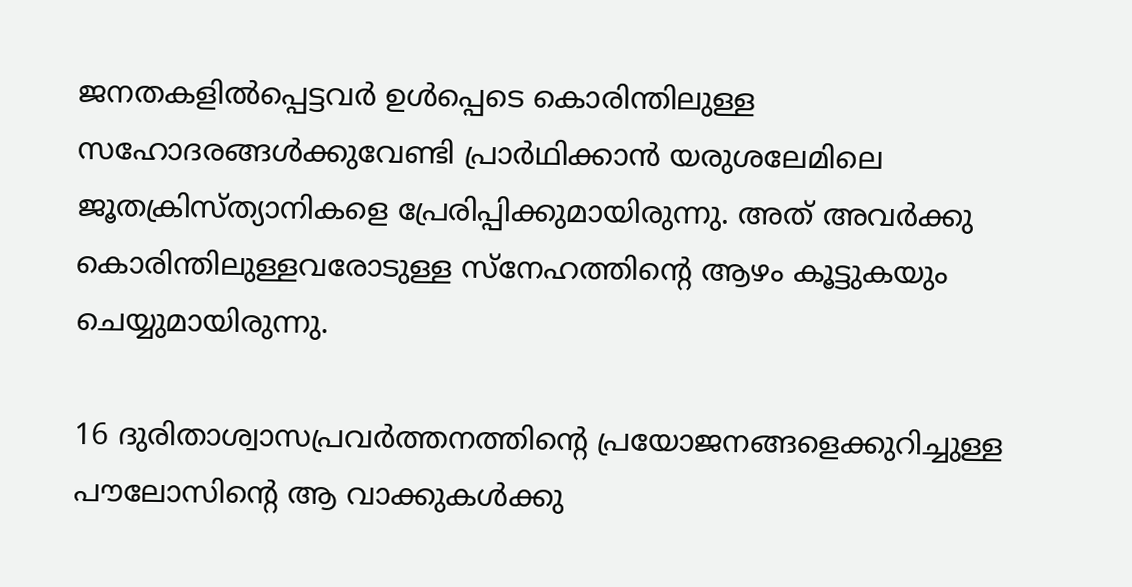ജനതകളിൽപ്പെട്ടവർ ഉൾപ്പെടെ കൊരിന്തിലുള്ള സഹോദരങ്ങൾക്കുവേണ്ടി പ്രാർഥിക്കാൻ യരുശലേമിലെ ജൂതക്രിസ്‌ത്യാനികളെ പ്രേരിപ്പിക്കുമായിരുന്നു. അത്‌ അവർക്കു കൊരിന്തിലുള്ളവരോടുള്ള സ്‌നേഹത്തിന്റെ ആഴം കൂട്ടുകയും ചെയ്യുമായിരുന്നു.

16 ദുരിതാശ്വാസപ്രവർത്തനത്തിന്റെ പ്രയോജനങ്ങളെക്കുറിച്ചുള്ള പൗലോസിന്റെ ആ വാക്കുകൾക്കു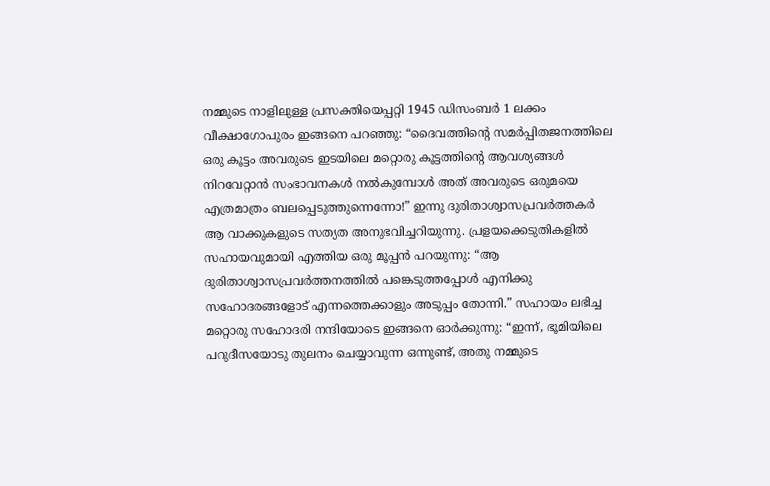നമ്മുടെ നാളിലുള്ള പ്രസക്തിയെപ്പറ്റി 1945 ഡിസംബർ 1 ലക്കം വീക്ഷാഗോപുരം ഇങ്ങനെ പറഞ്ഞു: “ദൈവത്തിന്റെ സമർപ്പിതജനത്തിലെ ഒരു കൂട്ടം അവരുടെ ഇടയിലെ മറ്റൊരു കൂട്ടത്തിന്റെ ആവശ്യങ്ങൾ നിറവേറ്റാൻ സംഭാവനകൾ നൽകുമ്പോൾ അത്‌ അവരുടെ ഒരുമയെ എത്രമാത്രം ബലപ്പെടുത്തുന്നെന്നോ!” ഇന്നു ദുരിതാശ്വാസപ്രവർത്തകർ ആ വാക്കുകളുടെ സത്യത അനുഭവിച്ചറിയുന്നു. പ്രളയക്കെടുതികളിൽ സഹായവുമായി എത്തിയ ഒരു മൂപ്പൻ പറയുന്നു: “ആ ദുരിതാശ്വാസപ്രവർത്തനത്തിൽ പങ്കെടുത്തപ്പോൾ എനിക്കു സഹോദരങ്ങളോട്‌ എന്നത്തെക്കാളും അടുപ്പം തോന്നി.” സഹായം ലഭിച്ച മറ്റൊരു സഹോദരി നന്ദിയോടെ ഇങ്ങനെ ഓർക്കുന്നു: “ഇന്ന്‌, ഭൂമിയിലെ പറുദീസയോടു തുലനം ചെയ്യാവുന്ന ഒന്നുണ്ട്‌, അതു നമ്മുടെ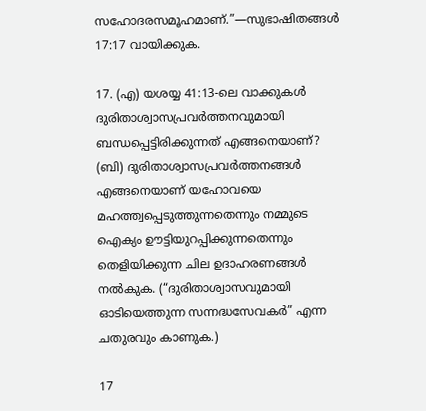സഹോദരസമൂഹമാണ്‌.”—സുഭാഷിതങ്ങൾ 17:17 വായിക്കുക.

17. (എ) യശയ്യ 41:13-ലെ വാക്കുകൾ ദുരിതാശ്വാസപ്രവർത്തനവുമായി ബന്ധപ്പെട്ടിരിക്കുന്നത്‌ എങ്ങനെയാണ്‌? (ബി) ദുരിതാശ്വാസപ്രവർത്തനങ്ങൾ എങ്ങനെയാണ്‌ യഹോവയെ മഹത്ത്വപ്പെടുത്തുന്നതെന്നും നമ്മുടെ ഐക്യം ഊട്ടിയുറപ്പിക്കുന്നതെന്നും തെളിയിക്കുന്ന ചില ഉദാഹരണങ്ങൾ നൽകുക. (“ദുരിതാശ്വാസവുമായി ഓടിയെത്തുന്ന സന്നദ്ധസേവകർ” എന്ന ചതുരവും കാണുക.)

17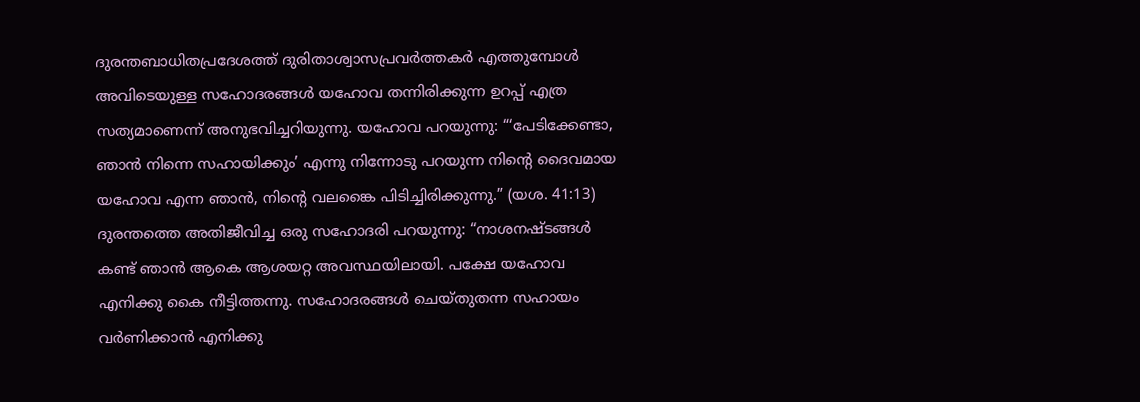ദുരന്തബാധിതപ്രദേശത്ത്‌ ദുരിതാശ്വാസപ്രവർത്തകർ എത്തുമ്പോൾ അവിടെയുള്ള സഹോദരങ്ങൾ യഹോവ തന്നിരിക്കുന്ന ഉറപ്പ്‌ എത്ര സത്യമാണെന്ന്‌ അനുഭവിച്ചറിയുന്നു. യഹോവ പറയുന്നു: “‘പേടിക്കേണ്ടാ, ഞാൻ നിന്നെ സഹായിക്കും’ എന്നു നിന്നോടു പറയുന്ന നിന്റെ ദൈവമായ യഹോവ എന്ന ഞാൻ, നിന്റെ വലങ്കൈ പിടിച്ചിരിക്കുന്നു.” (യശ. 41:13) ദുരന്തത്തെ അതിജീവിച്ച ഒരു സഹോദരി പറയുന്നു: “നാശനഷ്ടങ്ങൾ കണ്ട്‌ ഞാൻ ആകെ ആശയറ്റ അവസ്ഥയിലായി. പക്ഷേ യഹോവ എനിക്കു കൈ നീട്ടിത്തന്നു. സഹോദരങ്ങൾ ചെയ്‌തുതന്ന സഹായം വർണിക്കാൻ എനിക്കു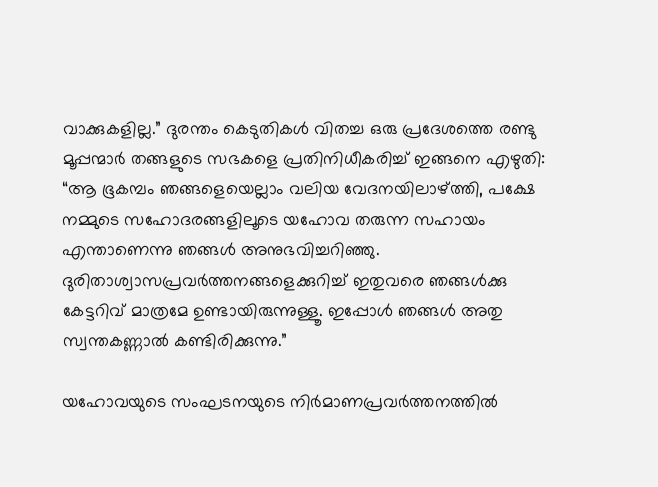വാക്കുകളില്ല.” ദുരന്തം കെടുതികൾ വിതച്ച ഒരു പ്രദേശത്തെ രണ്ടു മൂപ്പന്മാർ തങ്ങളുടെ സഭകളെ പ്രതിനിധീകരിച്ച്‌ ഇങ്ങനെ എഴുതി: “ആ ഭൂകമ്പം ഞങ്ങളെയെല്ലാം വലിയ വേദനയിലാഴ്‌ത്തി, പക്ഷേ നമ്മുടെ സഹോദരങ്ങളിലൂടെ യഹോവ തരുന്ന സഹായം എന്താണെന്നു ഞങ്ങൾ അനുഭവിച്ചറിഞ്ഞു. ദുരിതാശ്വാസപ്രവർത്തനങ്ങളെക്കുറിച്ച്‌ ഇതുവരെ ഞങ്ങൾക്കു കേട്ടറിവ്‌ മാത്രമേ ഉണ്ടായിരുന്നുള്ളൂ. ഇപ്പോൾ ഞങ്ങൾ അതു സ്വന്തകണ്ണാൽ കണ്ടിരിക്കുന്നു.”

യഹോവയുടെ സംഘടനയുടെ നിർമാണപ്രവർത്തനത്തിൽ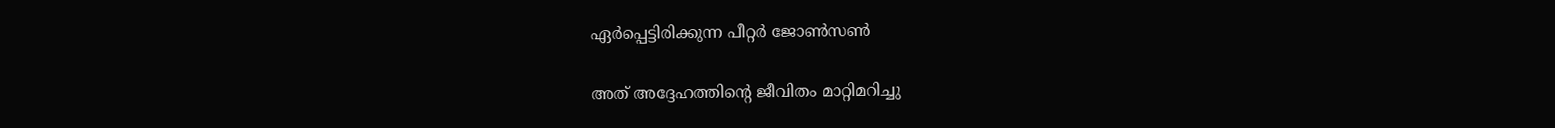ഏർപ്പെട്ടിരിക്കുന്ന പീറ്റർ ജോൺസൺ

അത്‌ അദ്ദേഹത്തിന്റെ ജീവിതം മാറ്റിമറിച്ചു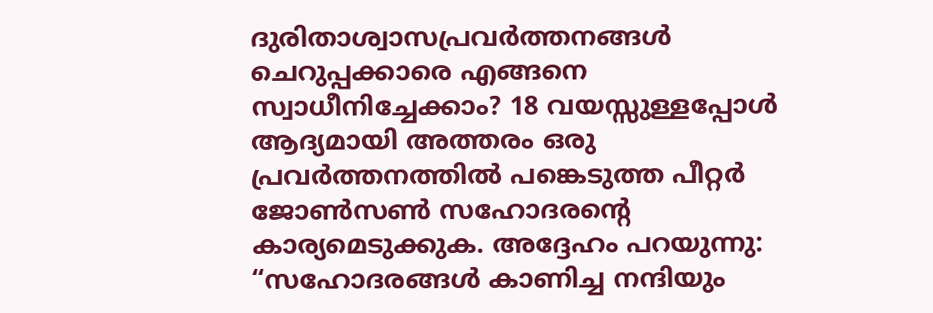ദുരിതാശ്വാസപ്രവർത്തനങ്ങൾ ചെറുപ്പക്കാരെ എങ്ങനെ സ്വാധീനിച്ചേക്കാം? 18 വയസ്സുള്ളപ്പോൾ ആദ്യമായി അത്തരം ഒരു പ്രവർത്തനത്തിൽ പങ്കെടുത്ത പീറ്റർ ജോൺസൺ സഹോദരന്റെ കാര്യമെടുക്കുക. അദ്ദേഹം പറയുന്നു: “സഹോദരങ്ങൾ കാണിച്ച നന്ദിയും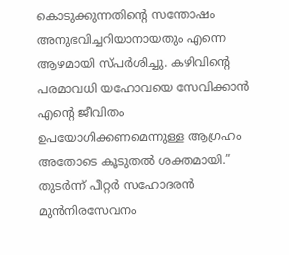കൊടുക്കുന്നതിന്റെ സന്തോഷം അനുഭവിച്ചറിയാനായതും എന്നെ ആഴമായി സ്‌പർശിച്ചു. കഴിവിന്റെ പരമാവധി യഹോവയെ സേവിക്കാൻ എന്റെ ജീവിതം ഉപയോഗിക്കണമെന്നുള്ള ആഗ്രഹം അതോടെ കൂടുതൽ ശക്തമായി.” തുടർന്ന്‌ പീറ്റർ സഹോദരൻ മുൻനിരസേവനം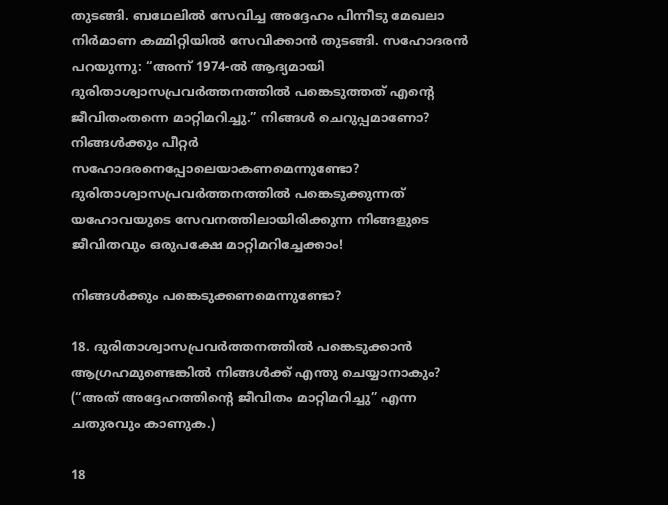തുടങ്ങി. ബഥേലിൽ സേവിച്ച അദ്ദേഹം പിന്നീടു മേഖലാ നിർമാണ കമ്മിറ്റിയിൽ സേവിക്കാൻ തുടങ്ങി. സഹോദരൻ പറയുന്നു: “അന്ന്‌ 1974-ൽ ആദ്യമായി ദുരിതാശ്വാസപ്രവർത്തനത്തിൽ പങ്കെടുത്തത്‌ എന്റെ ജീവിതംതന്നെ മാറ്റിമറിച്ചു.” നിങ്ങൾ ചെറുപ്പമാണോ? നിങ്ങൾക്കും പീറ്റർ സഹോദരനെപ്പോലെയാകണമെന്നുണ്ടോ? ദുരിതാശ്വാസപ്രവർത്തനത്തിൽ പങ്കെടുക്കുന്നത്‌ യഹോവയുടെ സേവനത്തിലായിരിക്കുന്ന നിങ്ങളുടെ ജീവിതവും ഒരുപക്ഷേ മാറ്റിമറിച്ചേക്കാം!

നിങ്ങൾക്കും പങ്കെടുക്കണമെന്നുണ്ടോ?

18. ദുരിതാശ്വാസപ്രവർത്തനത്തിൽ പങ്കെടുക്കാൻ ആഗ്രഹമുണ്ടെങ്കിൽ നിങ്ങൾക്ക്‌ എന്തു ചെയ്യാനാകും? (“അത്‌ അദ്ദേഹത്തിന്റെ ജീവിതം മാറ്റിമറിച്ചു” എന്ന ചതുരവും കാണുക.)

18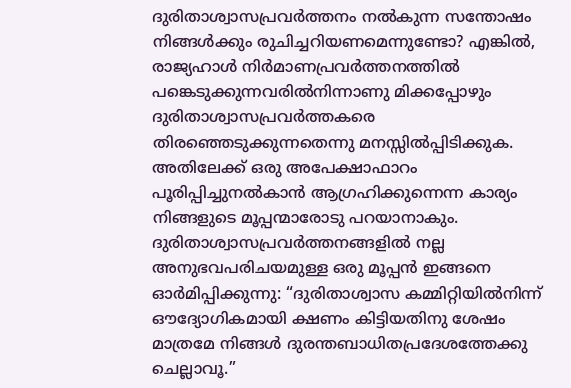ദുരിതാശ്വാസപ്രവർത്തനം നൽകുന്ന സന്തോഷം നിങ്ങൾക്കും രുചിച്ചറിയണമെന്നുണ്ടോ? എങ്കിൽ, രാജ്യഹാൾ നിർമാണപ്രവർത്തനത്തിൽ പങ്കെടുക്കുന്നവരിൽനിന്നാണു മിക്കപ്പോഴും ദുരിതാശ്വാസപ്രവർത്തകരെ തിരഞ്ഞെടുക്കുന്നതെന്നു മനസ്സിൽപ്പിടിക്കുക. അതിലേക്ക്‌ ഒരു അപേക്ഷാഫാറം പൂരിപ്പിച്ചുനൽകാൻ ആഗ്രഹിക്കുന്നെന്ന കാര്യം നിങ്ങളുടെ മൂപ്പന്മാരോടു പറയാനാകും. ദുരിതാശ്വാസപ്രവർത്തനങ്ങളിൽ നല്ല അനുഭവപരിചയമുള്ള ഒരു മൂപ്പൻ ഇങ്ങനെ ഓർമിപ്പിക്കുന്നു: “ദുരിതാശ്വാസ കമ്മിറ്റിയിൽനിന്ന്‌ ഔദ്യോഗികമായി ക്ഷണം കിട്ടിയതിനു ശേഷം മാത്രമേ നിങ്ങൾ ദുരന്തബാധിതപ്രദേശത്തേക്കു ചെല്ലാവൂ.”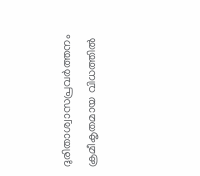ദുരിതാശ്വാസപ്രവർത്തനം ക്രമീകൃതമായ വിധത്തിൽ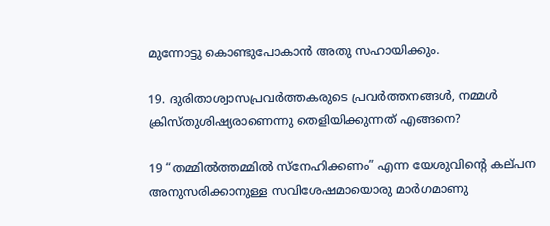മുന്നോട്ടു കൊണ്ടുപോകാൻ അതു സഹായിക്കും.

19. ദുരിതാശ്വാസപ്രവർത്തകരുടെ പ്രവർത്തനങ്ങൾ, നമ്മൾ ക്രിസ്‌തുശിഷ്യരാണെന്നു തെളിയിക്കുന്നത്‌ എങ്ങനെ?

19 “തമ്മിൽത്തമ്മിൽ സ്‌നേഹിക്കണം” എന്ന യേശുവിന്റെ കല്‌പന അനുസരിക്കാനുള്ള സവിശേഷമായൊരു മാർഗമാണു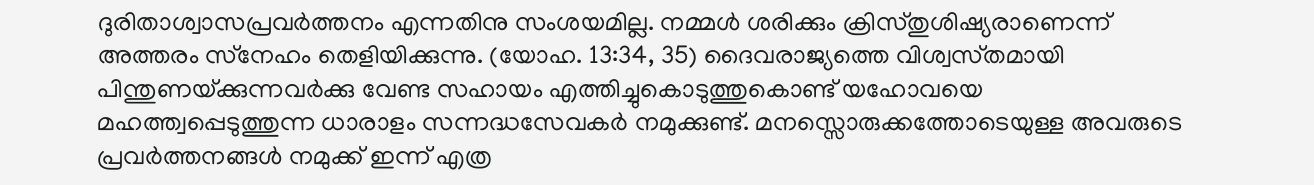ദുരിതാശ്വാസപ്രവർത്തനം എന്നതിനു സംശയമില്ല. നമ്മൾ ശരിക്കും ക്രിസ്‌തുശിഷ്യരാണെന്ന്‌ അത്തരം സ്‌നേഹം തെളിയിക്കുന്നു. (യോഹ. 13:34, 35) ദൈവരാജ്യത്തെ വിശ്വസ്‌തമായി പിന്തുണയ്‌ക്കുന്നവർക്കു വേണ്ട സഹായം എത്തിച്ചുകൊടുത്തുകൊണ്ട്‌ യഹോവയെ മഹത്ത്വപ്പെടുത്തുന്ന ധാരാളം സന്നദ്ധസേവകർ നമുക്കുണ്ട്‌. മനസ്സൊരുക്കത്തോടെയുള്ള അവരുടെ പ്രവർത്തനങ്ങൾ നമുക്ക്‌ ഇന്ന്‌ എത്ര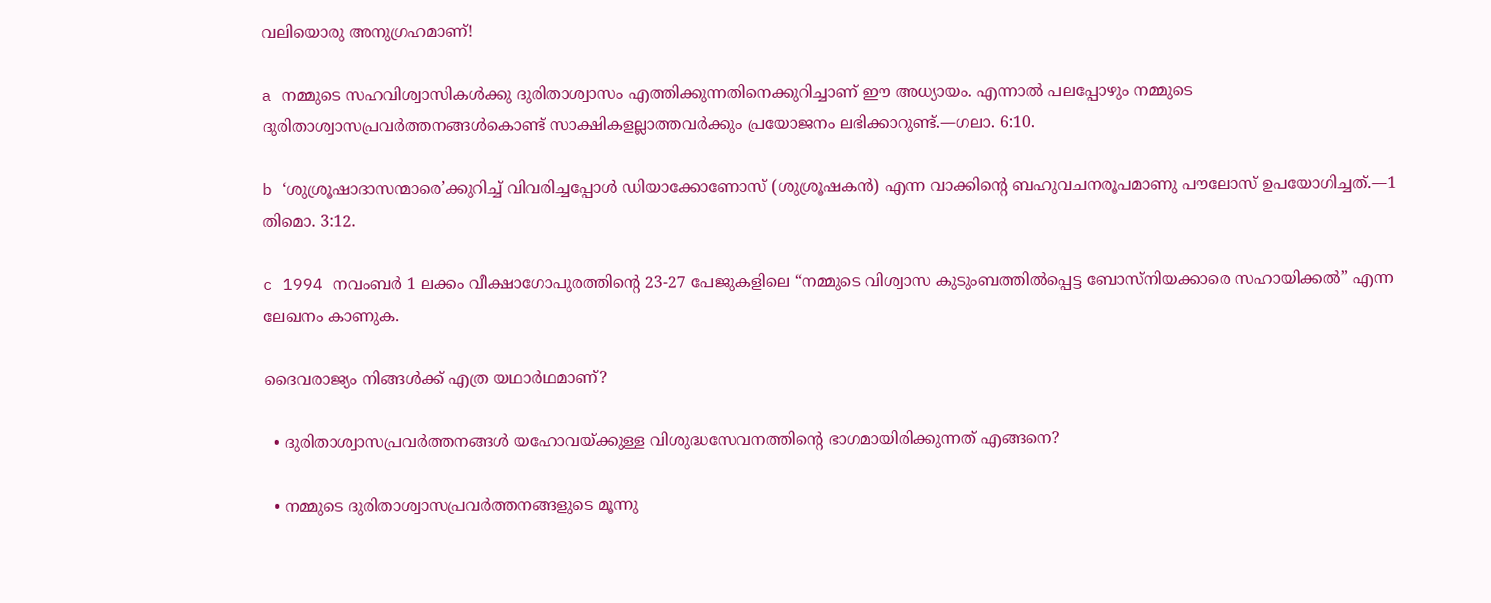വലിയൊരു അനുഗ്രഹമാണ്‌!

a നമ്മുടെ സഹവിശ്വാസികൾക്കു ദുരിതാശ്വാസം എത്തിക്കുന്നതിനെക്കുറിച്ചാണ്‌ ഈ അധ്യായം. എന്നാൽ പലപ്പോഴും നമ്മുടെ ദുരിതാശ്വാസപ്രവർത്തനങ്ങൾകൊണ്ട്‌ സാക്ഷികളല്ലാത്തവർക്കും പ്രയോജനം ലഭിക്കാറുണ്ട്‌.—ഗലാ. 6:10.

b ‘ശുശ്രൂഷാദാസന്മാരെ’ക്കുറിച്ച്‌ വിവരിച്ചപ്പോൾ ഡിയാക്കോണോസ്‌ (ശുശ്രൂഷകൻ) എന്ന വാക്കിന്റെ ബഹുവചനരൂപമാണു പൗലോസ്‌ ഉപയോഗിച്ചത്‌.—1 തിമൊ. 3:12.

c 1994 നവംബർ 1 ലക്കം വീക്ഷാഗോപുരത്തിന്റെ 23-27 പേജുകളിലെ “നമ്മുടെ വിശ്വാസ കുടുംബത്തിൽപ്പെട്ട ബോസ്‌നിയക്കാരെ സഹായിക്കൽ” എന്ന ലേഖനം കാണുക.

ദൈവരാജ്യം നിങ്ങൾക്ക്‌ എത്ര യഥാർഥമാണ്‌?

  • ദുരിതാശ്വാസപ്രവർത്തനങ്ങൾ യഹോവയ്‌ക്കുള്ള വിശുദ്ധസേവനത്തിന്റെ ഭാഗമായിരിക്കുന്നത്‌ എങ്ങനെ?

  • നമ്മുടെ ദുരിതാശ്വാസപ്രവർത്തനങ്ങളുടെ മൂന്നു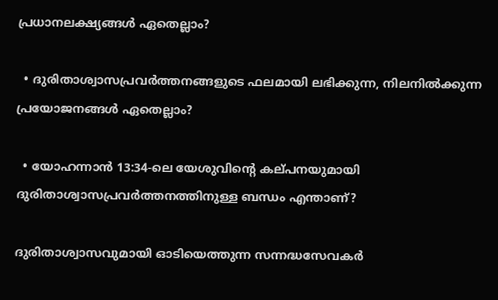പ്രധാനലക്ഷ്യങ്ങൾ ഏതെല്ലാം?

  • ദുരിതാശ്വാസപ്രവർത്തനങ്ങളുടെ ഫലമായി ലഭിക്കുന്ന, നിലനിൽക്കുന്ന പ്രയോജനങ്ങൾ ഏതെല്ലാം?

  • യോഹന്നാൻ 13:34-ലെ യേശുവിന്റെ കല്‌പനയുമായി ദുരിതാശ്വാസപ്രവർത്തനത്തിനുള്ള ബന്ധം എന്താണ്‌?

ദുരിതാശ്വാസവുമായി ഓടിയെത്തുന്ന സന്നദ്ധസേവകർ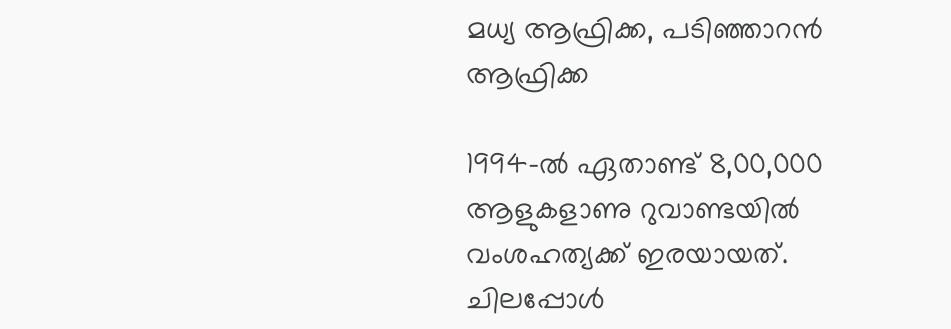മധ്യ ആഫ്രിക്ക, പടിഞ്ഞാറൻ ആഫ്രിക്ക

1994-ൽ ഏതാണ്ട്‌ 8,00,000 ആളുകളാണു റുവാണ്ടയിൽ വംശഹത്യക്ക്‌ ഇരയായത്‌. ചിലപ്പോൾ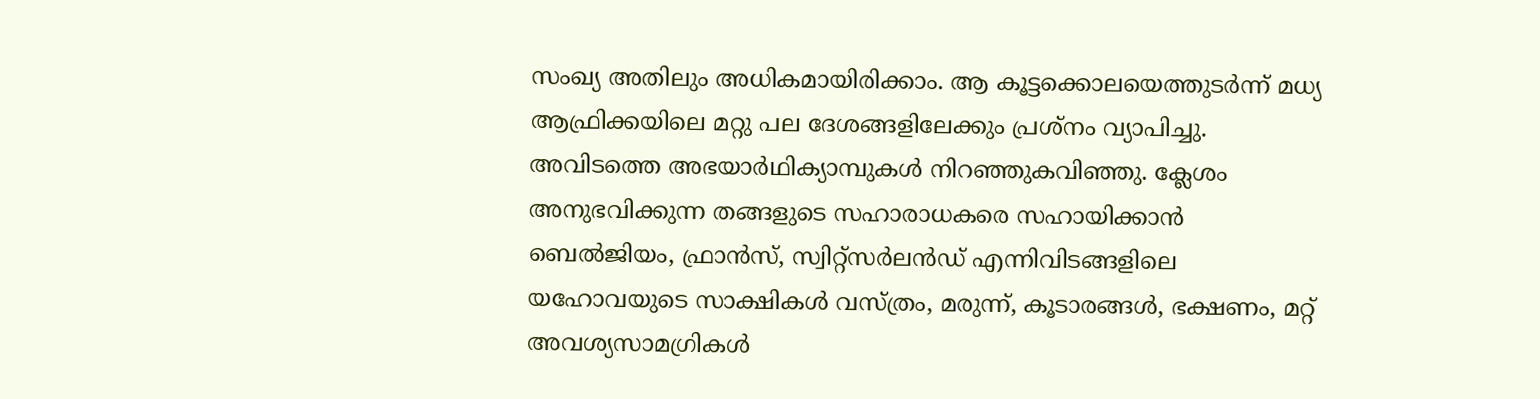സംഖ്യ അതിലും അധികമായിരിക്കാം. ആ കൂട്ടക്കൊലയെത്തുടർന്ന്‌ മധ്യ ആഫ്രിക്കയിലെ മറ്റു പല ദേശങ്ങളിലേക്കും പ്രശ്‌നം വ്യാപിച്ചു. അവിടത്തെ അഭയാർഥിക്യാമ്പുകൾ നിറഞ്ഞുകവിഞ്ഞു. ക്ലേശം അനുഭവിക്കുന്ന തങ്ങളുടെ സഹാരാധകരെ സഹായിക്കാൻ ബെൽജിയം, ഫ്രാൻസ്‌, സ്വിറ്റ്‌സർലൻഡ്‌ എന്നിവിടങ്ങളിലെ യഹോവയുടെ സാക്ഷികൾ വസ്‌ത്രം, മരുന്ന്‌, കൂടാരങ്ങൾ, ഭക്ഷണം, മറ്റ്‌ അവശ്യസാമഗ്രികൾ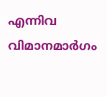എന്നിവ വിമാനമാർഗം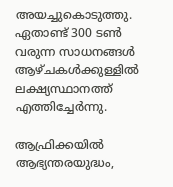അയച്ചുകൊടുത്തു. ഏതാണ്ട്‌ 300 ടൺ വരുന്ന സാധനങ്ങൾ ആഴ്‌ചകൾക്കുള്ളിൽ ലക്ഷ്യസ്ഥാനത്ത്‌ എത്തിച്ചേർന്നു.

ആഫ്രിക്കയിൽ ആഭ്യന്തരയുദ്ധം,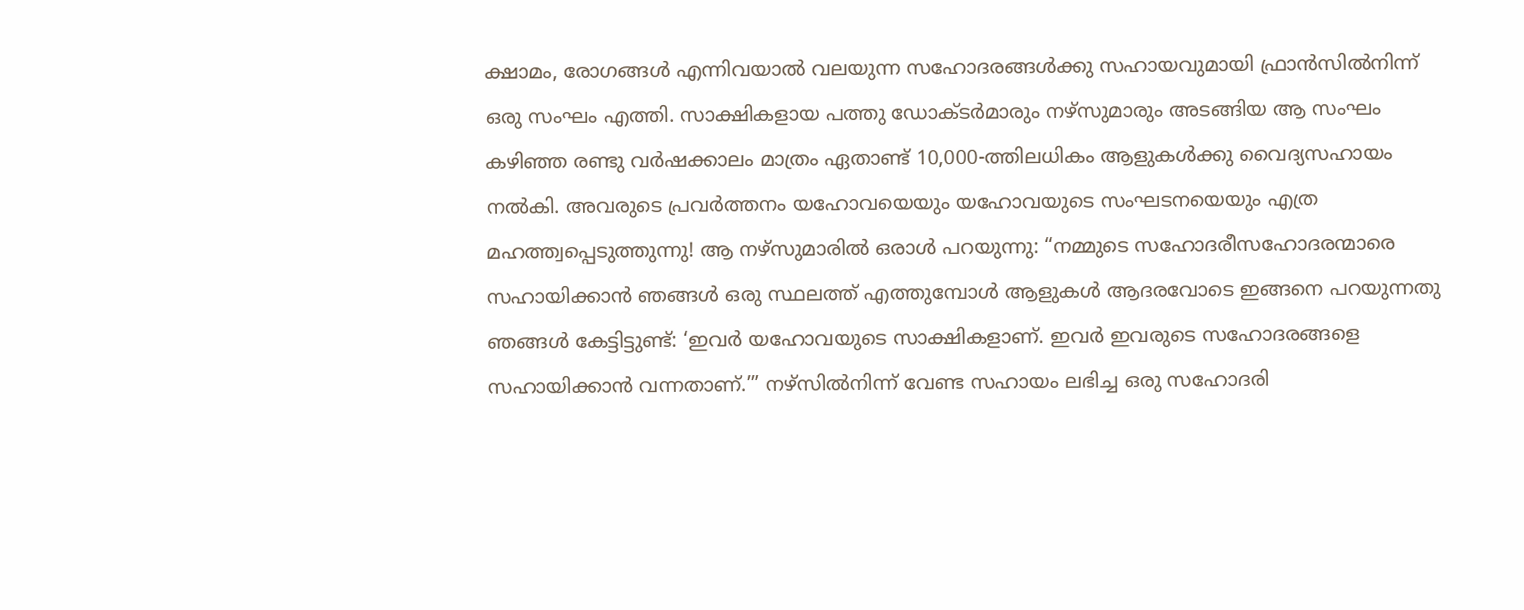ക്ഷാമം, രോഗങ്ങൾ എന്നിവയാൽ വലയുന്ന സഹോദരങ്ങൾക്കു സഹായവുമായി ഫ്രാൻസിൽനിന്ന്‌ ഒരു സംഘം എത്തി. സാക്ഷികളായ പത്തു ഡോക്‌ടർമാരും നഴ്‌സുമാരും അടങ്ങിയ ആ സംഘം കഴിഞ്ഞ രണ്ടു വർഷക്കാലം മാത്രം ഏതാണ്ട്‌ 10,000-ത്തിലധികം ആളുകൾക്കു വൈദ്യസഹായം നൽകി. അവരുടെ പ്രവർത്തനം യഹോവയെയും യഹോവയുടെ സംഘടനയെയും എത്ര മഹത്ത്വപ്പെടുത്തുന്നു! ആ നഴ്‌സുമാരിൽ ഒരാൾ പറയുന്നു: “നമ്മുടെ സഹോദരീസഹോദരന്മാരെ സഹായിക്കാൻ ഞങ്ങൾ ഒരു സ്ഥലത്ത്‌ എത്തുമ്പോൾ ആളുകൾ ആദരവോടെ ഇങ്ങനെ പറയുന്നതു ഞങ്ങൾ കേട്ടിട്ടുണ്ട്‌: ‘ഇവർ യഹോവയുടെ സാക്ഷികളാണ്‌. ഇവർ ഇവരുടെ സഹോദരങ്ങളെ സഹായിക്കാൻ വന്നതാണ്‌.’” നഴ്‌സിൽനിന്ന്‌ വേണ്ട സഹായം ലഭിച്ച ഒരു സഹോദരി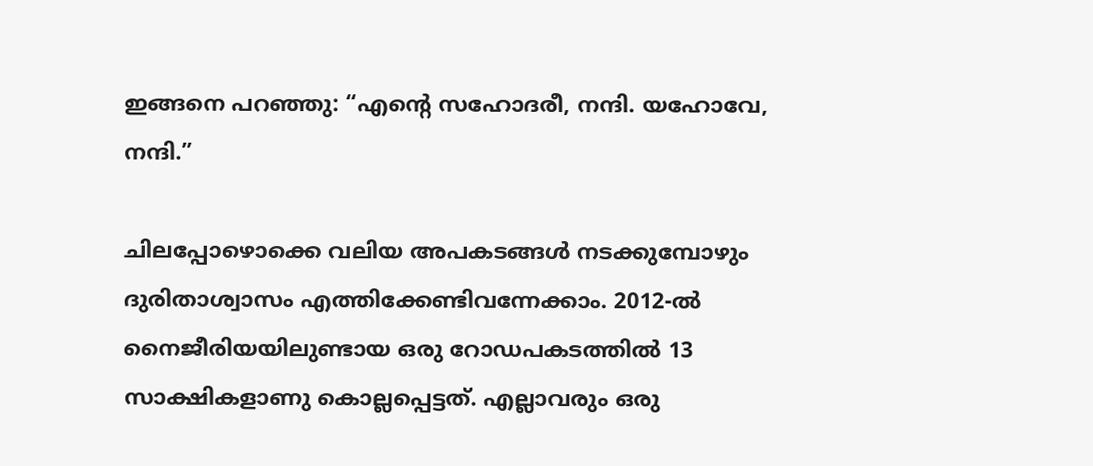ഇങ്ങനെ പറഞ്ഞു: “എന്റെ സഹോദരീ, നന്ദി. യഹോവേ, നന്ദി.”

ചിലപ്പോഴൊക്കെ വലിയ അപകടങ്ങൾ നടക്കുമ്പോഴും ദുരിതാശ്വാസം എത്തിക്കേണ്ടിവന്നേക്കാം. 2012-ൽ നൈജീരിയയിലുണ്ടായ ഒരു റോഡപകടത്തിൽ 13 സാക്ഷികളാണു കൊല്ലപ്പെട്ടത്‌. എല്ലാവരും ഒരു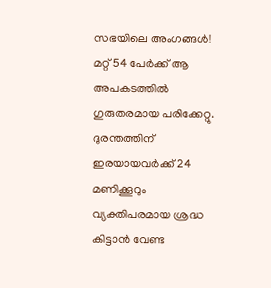സഭയിലെ അംഗങ്ങൾ! മറ്റ്‌ 54 പേർക്ക്‌ ആ അപകടത്തിൽ ഗുരുതരമായ പരിക്കേറ്റു. ദുരന്തത്തിന്‌ ഇരയായവർക്ക്‌ 24 മണിക്കൂറും വ്യക്തിപരമായ ശ്രദ്ധ കിട്ടാൻ വേണ്ട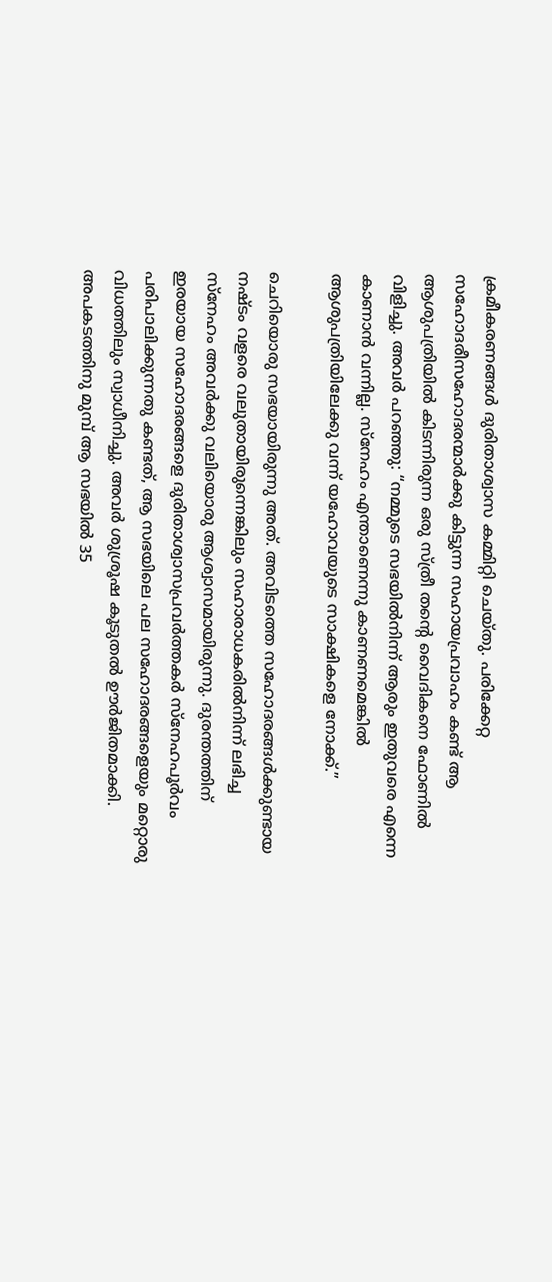ക്രമീകരണങ്ങൾ ദുരിതാശ്വാസ കമ്മിറ്റി ചെയ്‌തു. പരിക്കേറ്റ സഹോദരീസഹോദരന്മാർക്കു കിട്ടുന്ന സഹായപ്രവാഹം കണ്ട്‌ ആ ആശുപത്രിയിൽ കിടന്നിരുന്ന ഒരു സ്‌ത്രീ തന്റെ വൈദികനെ ഫോണിൽ വിളിച്ചു. അവർ പറഞ്ഞു: “നമ്മുടെ സഭയിൽനിന്ന്‌ ആരും ഇതുവരെ എന്നെ കാണാൻ വന്നില്ല. സ്‌നേഹം എന്താണെന്നു കാണണമെങ്കിൽ ആശുപത്രിയിലേക്കു വന്ന്‌ യഹോവയുടെ സാക്ഷികളെ നോക്ക്‌.”

ചെറിയൊരു സഭയായിരുന്നു അത്‌. അവിടത്തെ സഹോദരങ്ങൾക്കുണ്ടായ നഷ്ടം വളരെ വലുതായിരുന്നെങ്കിലും സഹാരാധകരിൽനിന്ന്‌ ലഭിച്ച സ്‌നേഹം അവർക്കു വലിയൊരു ആശ്വാസമായിരുന്നു. ദുരന്തത്തിന്‌ ഇരയായ സഹോദരങ്ങളെ ദുരിതാശ്വാസപ്രവർത്തകർ സ്‌നേഹപൂർവം പരിപാലിക്കുന്നതു കണ്ടത്‌, ആ സഭയിലെ പല സഹോദരങ്ങളെയും മറ്റൊരു വിധത്തിലും സ്വാധീനിച്ചു. അവർ ശുശ്രൂഷ കൂടുതൽ ഊർജിതമാക്കി. അപകടത്തിനു മുമ്പ്‌ ആ സഭയിൽ 35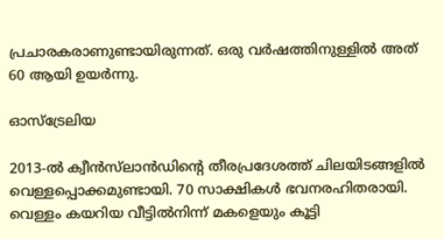പ്രചാരകരാണുണ്ടായിരുന്നത്‌. ഒരു വർഷത്തിനുള്ളിൽ അത്‌ 60 ആയി ഉയർന്നു.

ഓസ്‌ട്രേലിയ

2013-ൽ ക്വീൻസ്‌ലാൻഡിന്റെ തീരപ്രദേശത്ത്‌ ചിലയിടങ്ങളിൽ വെള്ളപ്പൊക്കമുണ്ടായി. 70 സാക്ഷികൾ ഭവനരഹിതരായി. വെള്ളം കയറിയ വീട്ടിൽനിന്ന്‌ മകളെയും കൂട്ടി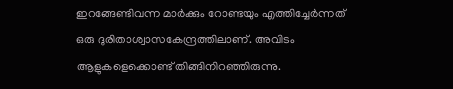ഇറങ്ങേണ്ടിവന്ന മാർക്കും റോണ്ടയും എത്തിച്ചേർന്നത്‌ ഒരു ദുരിതാശ്വാസകേന്ദ്രത്തിലാണ്‌. അവിടം ആളുകളെക്കൊണ്ട്‌ തിങ്ങിനിറഞ്ഞിരുന്നു.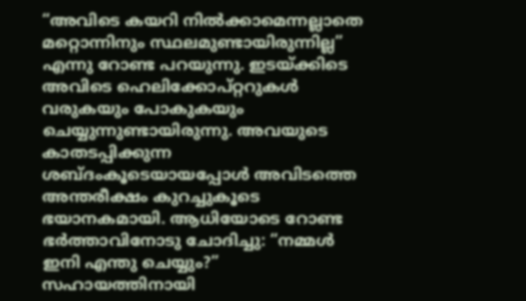“അവിടെ കയറി നിൽക്കാമെന്നല്ലാതെ മറ്റൊന്നിനും സ്ഥലമുണ്ടായിരുന്നില്ല” എന്നു റോണ്ട പറയുന്നു. ഇടയ്‌ക്കിടെ അവിടെ ഹെലിക്കോപ്‌റ്ററുകൾ വരുകയും പോകുകയും ചെയ്യുന്നുണ്ടായിരുന്നു. അവയുടെ കാതടപ്പിക്കുന്ന ശബ്ദംകൂടെയായപ്പോൾ അവിടത്തെ അന്തരീക്ഷം കുറച്ചുകൂടെ ഭയാനകമായി. ആധിയോടെ റോണ്ട ഭർത്താവിനോടു ചോദിച്ചു: “നമ്മൾ ഇനി എന്തു ചെയ്യും?” സഹായത്തിനായി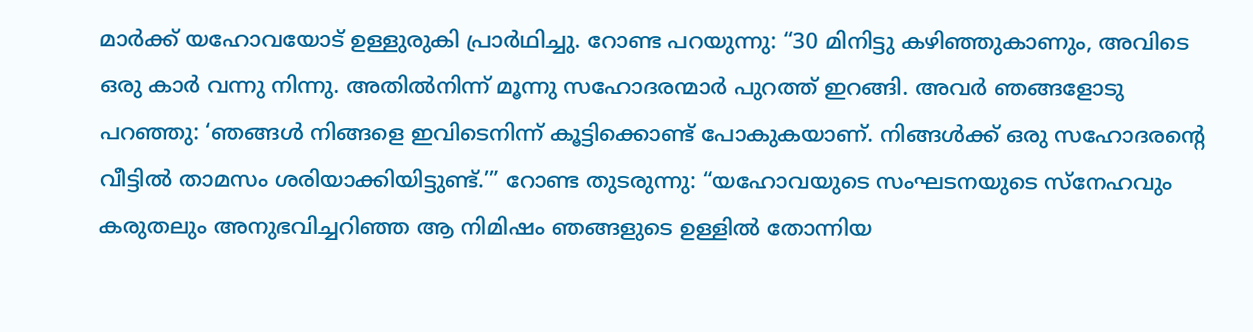മാർക്ക്‌ യഹോവയോട്‌ ഉള്ളുരുകി പ്രാർഥിച്ചു. റോണ്ട പറയുന്നു: “30 മിനിട്ടു കഴിഞ്ഞുകാണും, അവിടെ ഒരു കാർ വന്നു നിന്നു. അതിൽനിന്ന്‌ മൂന്നു സഹോദരന്മാർ പുറത്ത്‌ ഇറങ്ങി. അവർ ഞങ്ങളോടു പറഞ്ഞു: ‘ഞങ്ങൾ നിങ്ങളെ ഇവിടെനിന്ന്‌ കൂട്ടിക്കൊണ്ട്‌ പോകുകയാണ്‌. നിങ്ങൾക്ക്‌ ഒരു സഹോദരന്റെ വീട്ടിൽ താമസം ശരിയാക്കിയിട്ടുണ്ട്‌.’” റോണ്ട തുടരുന്നു: “യഹോവയുടെ സംഘടനയുടെ സ്‌നേഹവും കരുതലും അനുഭവിച്ചറിഞ്ഞ ആ നിമിഷം ഞങ്ങളുടെ ഉള്ളിൽ തോന്നിയ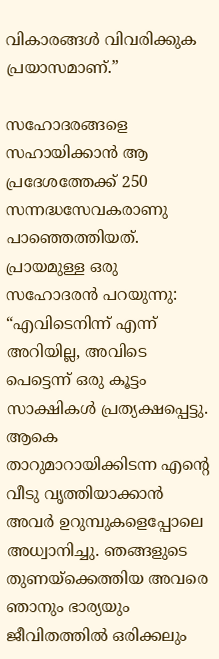വികാരങ്ങൾ വിവരിക്കുക പ്രയാസമാണ്‌.”

സഹോദരങ്ങളെ സഹായിക്കാൻ ആ പ്രദേശത്തേക്ക്‌ 250 സന്നദ്ധസേവകരാണു പാഞ്ഞെത്തിയത്‌. പ്രായമുള്ള ഒരു സഹോദരൻ പറയുന്നു: “എവിടെനിന്ന്‌ എന്ന്‌ അറിയില്ല, അവിടെ പെട്ടെന്ന്‌ ഒരു കൂട്ടം സാക്ഷികൾ പ്രത്യക്ഷപ്പെട്ടു. ആകെ താറുമാറായിക്കിടന്ന എന്റെ വീടു വൃത്തിയാക്കാൻ അവർ ഉറുമ്പുകളെപ്പോലെ അധ്വാനിച്ചു. ഞങ്ങളുടെ തുണയ്‌ക്കെത്തിയ അവരെ ഞാനും ഭാര്യയും ജീവിതത്തിൽ ഒരിക്കലും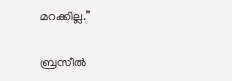മറക്കില്ല.”

ബ്രസീൽ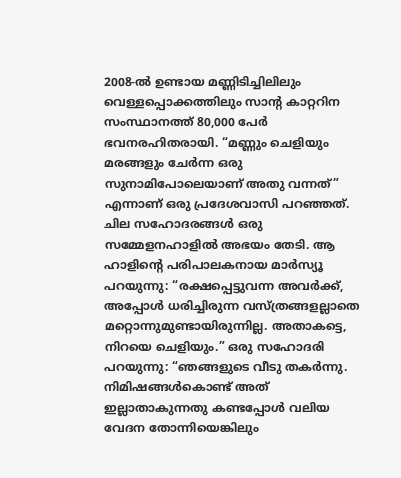2008-ൽ ഉണ്ടായ മണ്ണിടിച്ചിലിലും വെള്ളപ്പൊക്കത്തിലും സാന്റ കാറ്ററിന സംസ്ഥാനത്ത്‌ 80,000 പേർ ഭവനരഹിതരായി. “മണ്ണും ചെളിയും മരങ്ങളും ചേർന്ന ഒരു സുനാമിപോലെയാണ്‌ അതു വന്നത്‌” എന്നാണ്‌ ഒരു പ്രദേശവാസി പറഞ്ഞത്‌. ചില സഹോദരങ്ങൾ ഒരു സമ്മേളനഹാളിൽ അഭയം തേടി. ആ ഹാളിന്റെ പരിപാലകനായ മാർസ്യൂ പറയുന്നു: “രക്ഷപ്പെട്ടുവന്ന അവർക്ക്‌, അപ്പോൾ ധരിച്ചിരുന്ന വസ്‌ത്രങ്ങളല്ലാതെ മറ്റൊന്നുമുണ്ടായിരുന്നില്ല. അതാകട്ടെ, നിറയെ ചെളിയും.” ഒരു സഹോദരി പറയുന്നു: “ഞങ്ങളുടെ വീടു തകർന്നു. നിമിഷങ്ങൾകൊണ്ട്‌ അത്‌ ഇല്ലാതാകുന്നതു കണ്ടപ്പോൾ വലിയ വേദന തോന്നിയെങ്കിലും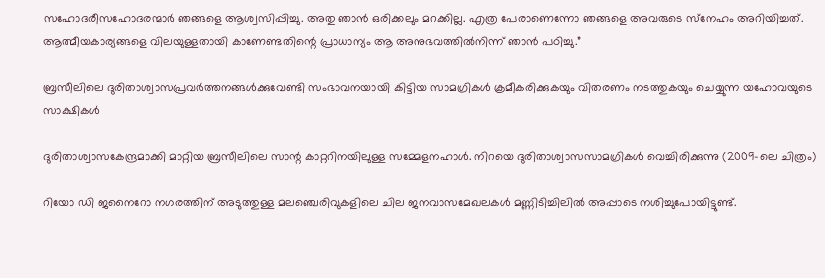സഹോദരീസഹോദരന്മാർ ഞങ്ങളെ ആശ്വസിപ്പിച്ചു. അതു ഞാൻ ഒരിക്കലും മറക്കില്ല. എത്ര പേരാണെന്നോ ഞങ്ങളെ അവരുടെ സ്‌നേഹം അറിയിച്ചത്‌. ആത്മീയകാര്യങ്ങളെ വിലയുള്ളതായി കാണേണ്ടതിന്റെ പ്രാധാന്യം ആ അനുഭവത്തിൽനിന്ന്‌ ഞാൻ പഠിച്ചു.”

ബ്രസീലിലെ ദുരിതാശ്വാസപ്രവർത്തനങ്ങൾക്കുവേണ്ടി സംഭാവനയായി കിട്ടിയ സാമഗ്രികൾ ക്രമീകരിക്കുകയും വിതരണം നടത്തുകയും ചെയ്യുന്ന യഹോവയുടെ സാക്ഷികൾ

ദുരിതാശ്വാസകേന്ദ്രമാക്കി മാറ്റിയ ബ്രസീലിലെ സാന്റ കാറ്ററിനയിലുള്ള സമ്മേളനഹാൾ. നിറയെ ദുരിതാശ്വാസസാമഗ്രികൾ വെച്ചിരിക്കുന്നു (2009-ലെ ചിത്രം)

റിയോ ഡി ജനൈറോ നഗരത്തിന്‌ അടുത്തുള്ള മലഞ്ചെരിവുകളിലെ ചില ജനവാസമേഖലകൾ മണ്ണിടിച്ചിലിൽ അപ്പാടെ നശിച്ചുപോയിട്ടുണ്ട്‌.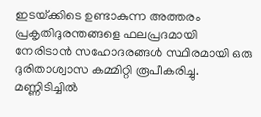ഇടയ്‌ക്കിടെ ഉണ്ടാകുന്ന അത്തരം പ്രകൃതിദുരന്തങ്ങളെ ഫലപ്രദമായി നേരിടാൻ സഹോദരങ്ങൾ സ്ഥിരമായി ഒരു ദുരിതാശ്വാസ കമ്മിറ്റി രൂപീകരിച്ചു. മണ്ണിടിച്ചിൽ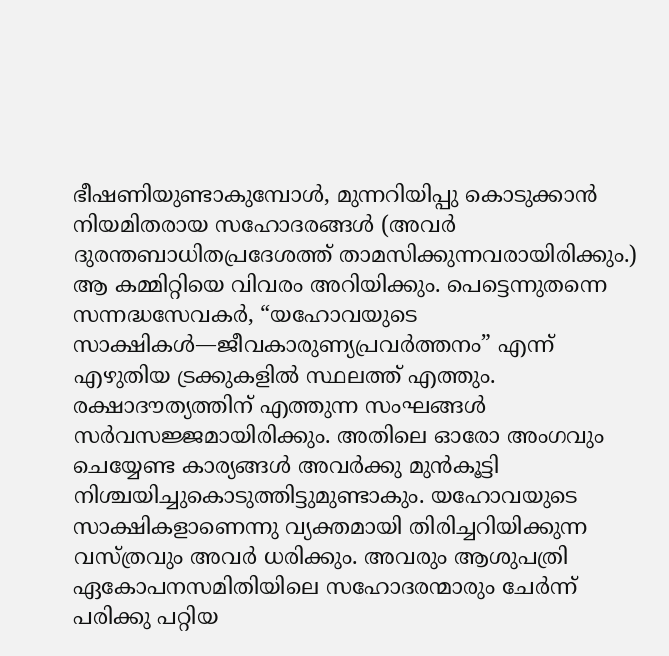ഭീഷണിയുണ്ടാകുമ്പോൾ, മുന്നറിയിപ്പു കൊടുക്കാൻ നിയമിതരായ സഹോദരങ്ങൾ (അവർ ദുരന്തബാധിതപ്രദേശത്ത്‌ താമസിക്കുന്നവരായിരിക്കും.) ആ കമ്മിറ്റിയെ വിവരം അറിയിക്കും. പെട്ടെന്നുതന്നെ സന്നദ്ധസേവകർ, “യഹോവയുടെ സാക്ഷികൾ—ജീവകാരുണ്യപ്രവർത്തനം” എന്ന്‌ എഴുതിയ ട്രക്കുകളിൽ സ്ഥലത്ത്‌ എത്തും. രക്ഷാദൗത്യത്തിന്‌ എത്തുന്ന സംഘങ്ങൾ സർവസജ്ജമായിരിക്കും. അതിലെ ഓരോ അംഗവും ചെയ്യേണ്ട കാര്യങ്ങൾ അവർക്കു മുൻകൂട്ടി നിശ്ചയിച്ചുകൊടുത്തിട്ടുമുണ്ടാകും. യഹോവയുടെ സാക്ഷികളാണെന്നു വ്യക്തമായി തിരിച്ചറിയിക്കുന്ന വസ്‌ത്രവും അവർ ധരിക്കും. അവരും ആശുപത്രി ഏകോപനസമിതിയിലെ സഹോദരന്മാരും ചേർന്ന്‌ പരിക്കു പറ്റിയ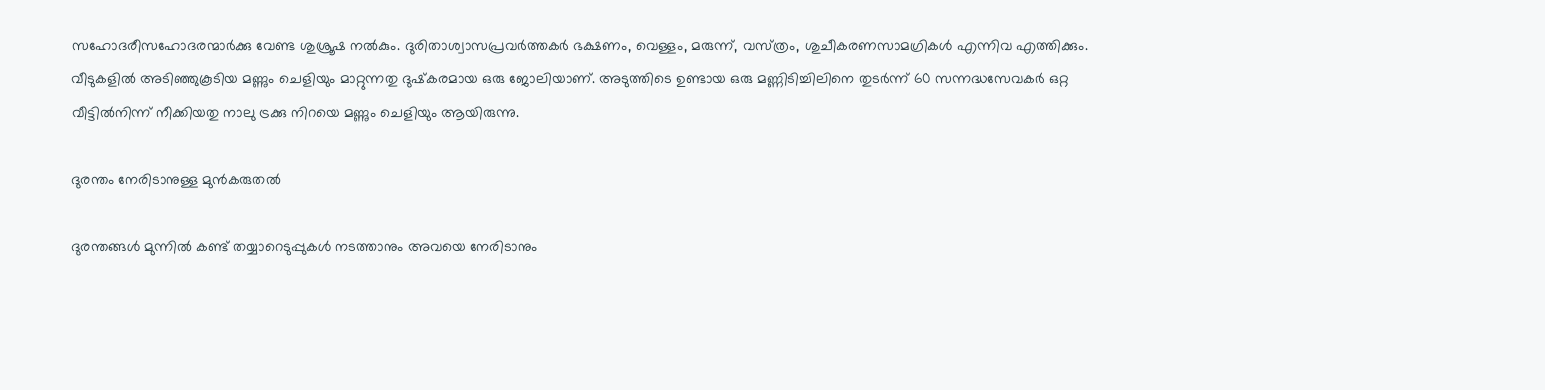സഹോദരീസഹോദരന്മാർക്കു വേണ്ട ശുശ്രൂഷ നൽകും. ദുരിതാശ്വാസപ്രവർത്തകർ ഭക്ഷണം, വെള്ളം, മരുന്ന്‌, വസ്‌ത്രം, ശുചീകരണസാമഗ്രികൾ എന്നിവ എത്തിക്കും. വീടുകളിൽ അടിഞ്ഞുകൂടിയ മണ്ണും ചെളിയും മാറ്റുന്നതു ദുഷ്‌കരമായ ഒരു ജോലിയാണ്‌. അടുത്തിടെ ഉണ്ടായ ഒരു മണ്ണിടിച്ചിലിനെ തുടർന്ന്‌ 60 സന്നദ്ധസേവകർ ഒറ്റ വീട്ടിൽനിന്ന്‌ നീക്കിയതു നാലു ട്രക്കു നിറയെ മണ്ണും ചെളിയും ആയിരുന്നു.

ദുരന്തം നേരിടാനുള്ള മുൻകരുതൽ

ദുരന്തങ്ങൾ മുന്നിൽ കണ്ട്‌ തയ്യാറെടുപ്പുകൾ നടത്താനും അവയെ നേരിടാനും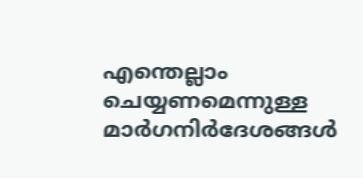എന്തെല്ലാം ചെയ്യണമെന്നുള്ള മാർഗനിർദേശങ്ങൾ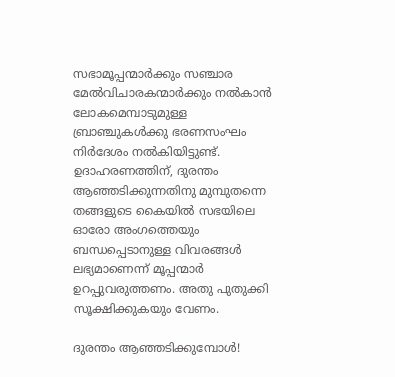സഭാമൂപ്പന്മാർക്കും സഞ്ചാര മേൽവിചാരകന്മാർക്കും നൽകാൻ ലോകമെമ്പാടുമുള്ള ബ്രാഞ്ചുകൾക്കു ഭരണസംഘം നിർദേശം നൽകിയിട്ടുണ്ട്‌. ഉദാഹരണത്തിന്‌, ദുരന്തം ആഞ്ഞടിക്കുന്നതിനു മുമ്പുതന്നെ തങ്ങളുടെ കൈയിൽ സഭയിലെ ഓരോ അംഗത്തെയും ബന്ധപ്പെടാനുള്ള വിവരങ്ങൾ ലഭ്യമാണെന്ന്‌ മൂപ്പന്മാർ ഉറപ്പുവരുത്തണം. അതു പുതുക്കി സൂക്ഷിക്കുകയും വേണം.

ദുരന്തം ആഞ്ഞടിക്കുമ്പോൾ!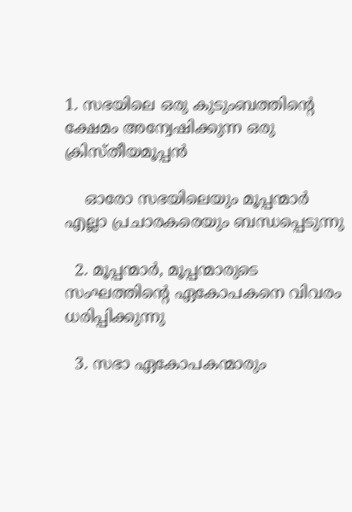1. സഭയിലെ ഒരു കുടുംബത്തിന്റെ ക്ഷേമം അന്വേഷിക്കുന്ന ഒരു ക്രിസ്‌തീയമൂപ്പൻ

    ഓരോ സഭയിലെയും മൂപ്പന്മാർ എല്ലാ പ്രചാരകരെയും ബന്ധപ്പെടുന്നു

  2. മൂപ്പന്മാർ, മൂപ്പന്മാരുടെ സംഘത്തിന്റെ ഏകോപകനെ വിവരം ധരിപ്പിക്കുന്നു

  3. സഭാ ഏകോപകന്മാരും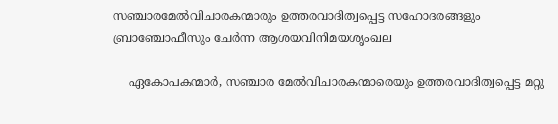സഞ്ചാരമേൽവിചാരകന്മാരും ഉത്തരവാദിത്വപ്പെട്ട സഹോദരങ്ങളും ബ്രാഞ്ചോഫീസും ചേർന്ന ആശയവിനിമയശൃംഖല

    ഏകോപകന്മാർ, സഞ്ചാര മേൽവിചാരകന്മാരെയും ഉത്തരവാദിത്വപ്പെട്ട മറ്റു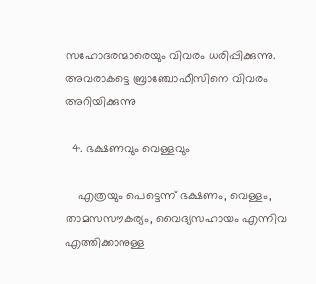സഹോദരന്മാരെയും വിവരം ധരിപ്പിക്കുന്നു. അവരാകട്ടെ ബ്രാഞ്ചോഫീസിനെ വിവരം അറിയിക്കുന്നു

  4. ഭക്ഷണവും വെള്ളവും

    എത്രയും പെട്ടെന്ന്‌ ഭക്ഷണം, വെള്ളം, താമസസൗകര്യം, വൈദ്യസഹായം എന്നിവ എത്തിക്കാനുള്ള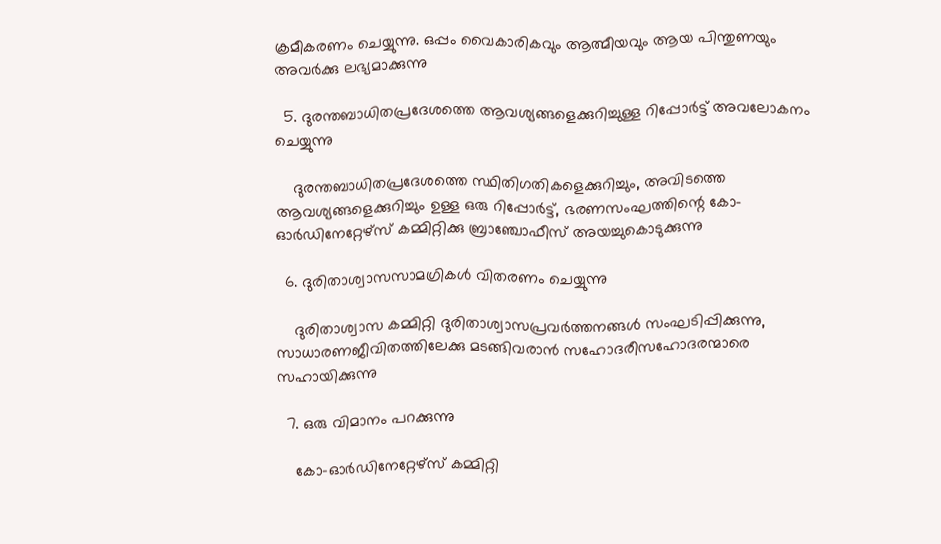ക്രമീകരണം ചെയ്യുന്നു. ഒപ്പം വൈകാരികവും ആത്മീയവും ആയ പിന്തുണയും അവർക്കു ലഭ്യമാക്കുന്നു

  5. ദുരന്തബാധിതപ്രദേശത്തെ ആവശ്യങ്ങളെക്കുറിച്ചുള്ള റിപ്പോർട്ട്‌ അവലോകനം ചെയ്യുന്നു

    ദുരന്തബാധിതപ്രദേശത്തെ സ്ഥിതിഗതികളെക്കുറിച്ചും, അവിടത്തെ ആവശ്യങ്ങളെക്കുറിച്ചും ഉള്ള ഒരു റിപ്പോർട്ട്‌, ഭരണസംഘത്തിന്റെ കോ-ഓർഡിനേറ്റേഴ്‌സ്‌ കമ്മിറ്റിക്കു ബ്രാഞ്ചോഫീസ്‌ അയച്ചുകൊടുക്കുന്നു

  6. ദുരിതാശ്വാസസാമഗ്രികൾ വിതരണം ചെയ്യുന്നു

    ദുരിതാശ്വാസ കമ്മിറ്റി ദുരിതാശ്വാസപ്രവർത്തനങ്ങൾ സംഘടിപ്പിക്കുന്നു, സാധാരണജീവിതത്തിലേക്കു മടങ്ങിവരാൻ സഹോദരീസഹോദരന്മാരെ സഹായിക്കുന്നു

  7. ഒരു വിമാനം പറക്കുന്നു

    കോ-ഓർഡിനേറ്റേഴ്‌സ്‌ കമ്മിറ്റി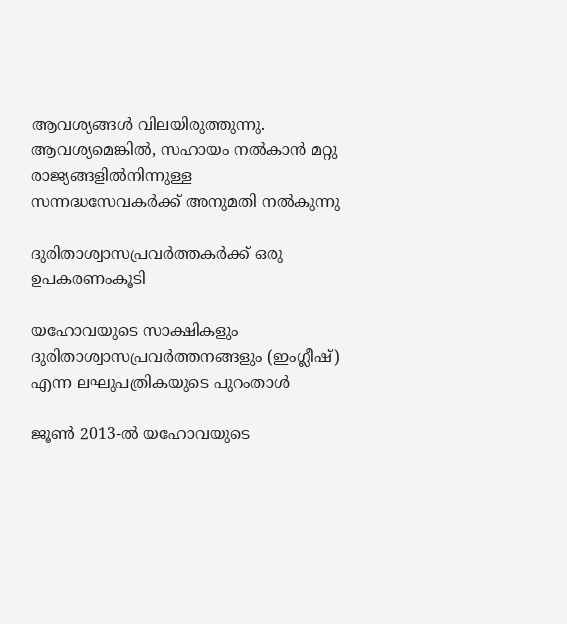ആവശ്യങ്ങൾ വിലയിരുത്തുന്നു. ആവശ്യമെങ്കിൽ, സഹായം നൽകാൻ മറ്റു രാജ്യങ്ങളിൽനിന്നുള്ള സന്നദ്ധസേവകർക്ക്‌ അനുമതി നൽകുന്നു

ദുരിതാശ്വാസപ്രവർത്തകർക്ക്‌ ഒരു ഉപകരണംകൂടി

യഹോവയുടെ സാക്ഷികളും ദുരിതാശ്വാസപ്രവർത്തനങ്ങളും (ഇംഗ്ലീഷ്‌) എന്ന ലഘുപത്രികയുടെ പുറംതാൾ

ജൂൺ 2013-ൽ യഹോവയുടെ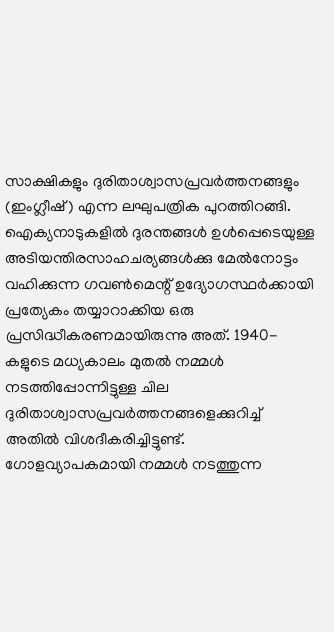സാക്ഷികളും ദുരിതാശ്വാസപ്രവർത്തനങ്ങളും (ഇംഗ്ലീഷ്‌) എന്ന ലഘുപത്രിക പുറത്തിറങ്ങി. ഐക്യനാടുകളിൽ ദുരന്തങ്ങൾ ഉൾപ്പെടെയുള്ള അടിയന്തിരസാഹചര്യങ്ങൾക്കു മേൽനോട്ടം വഹിക്കുന്ന ഗവൺമെന്റ്‌ ഉദ്യോഗസ്ഥർക്കായി പ്രത്യേകം തയ്യാറാക്കിയ ഒരു പ്രസിദ്ധീകരണമായിരുന്നു അത്‌. 1940-കളുടെ മധ്യകാലം മുതൽ നമ്മൾ നടത്തിപ്പോന്നിട്ടുള്ള ചില ദുരിതാശ്വാസപ്രവർത്തനങ്ങളെക്കുറിച്ച്‌ അതിൽ വിശദീകരിച്ചിട്ടുണ്ട്‌. ഗോളവ്യാപകമായി നമ്മൾ നടത്തുന്ന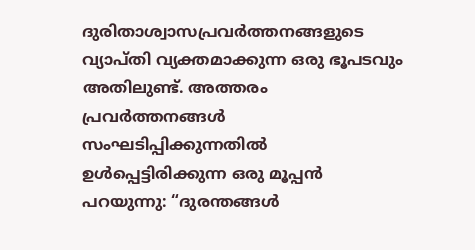ദുരിതാശ്വാസപ്രവർത്തനങ്ങളുടെ വ്യാപ്‌തി വ്യക്തമാക്കുന്ന ഒരു ഭൂപടവും അതിലുണ്ട്‌. അത്തരം പ്രവർത്തനങ്ങൾ സംഘടിപ്പിക്കുന്നതിൽ ഉൾപ്പെട്ടിരിക്കുന്ന ഒരു മൂപ്പൻ പറയുന്നു: “ദുരന്തങ്ങൾ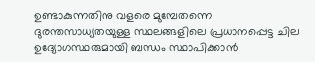ഉണ്ടാകുന്നതിനു വളരെ മുമ്പേതന്നെ ദുരന്തസാധ്യതയുള്ള സ്ഥലങ്ങളിലെ പ്രധാനപ്പെട്ട ചില ഉദ്യോഗസ്ഥരുമായി ബന്ധം സ്ഥാപിക്കാൻ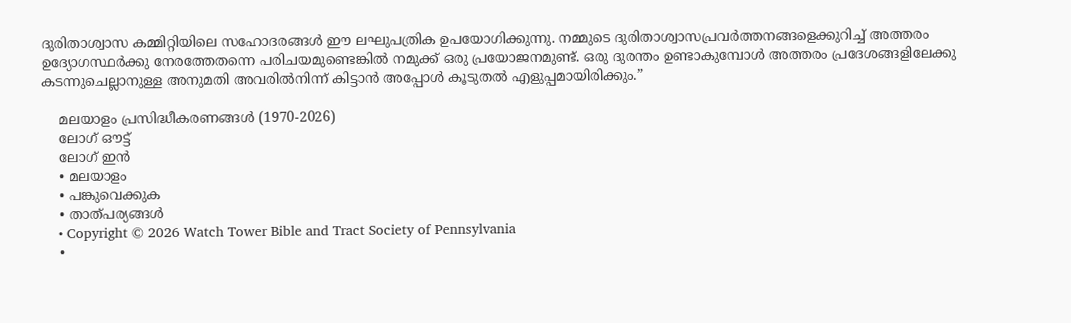ദുരിതാശ്വാസ കമ്മിറ്റിയിലെ സഹോദരങ്ങൾ ഈ ലഘുപത്രിക ഉപയോഗിക്കുന്നു. നമ്മുടെ ദുരിതാശ്വാസപ്രവർത്തനങ്ങളെക്കുറിച്ച്‌ അത്തരം ഉദ്യോഗസ്ഥർക്കു നേരത്തേതന്നെ പരിചയമുണ്ടെങ്കിൽ നമുക്ക്‌ ഒരു പ്രയോജനമുണ്ട്‌. ഒരു ദുരന്തം ഉണ്ടാകുമ്പോൾ അത്തരം പ്രദേശങ്ങളിലേക്കു കടന്നുചെല്ലാനുള്ള അനുമതി അവരിൽനിന്ന്‌ കിട്ടാൻ അപ്പോൾ കൂടുതൽ എളുപ്പമായിരിക്കും.”

    മലയാളം പ്രസിദ്ധീകരണങ്ങൾ (1970-2026)
    ലോഗ് ഔട്ട്
    ലോഗ് ഇൻ
    • മലയാളം
    • പങ്കുവെക്കുക
    • താത്പര്യങ്ങൾ
    • Copyright © 2026 Watch Tower Bible and Tract Society of Pennsylvania
    •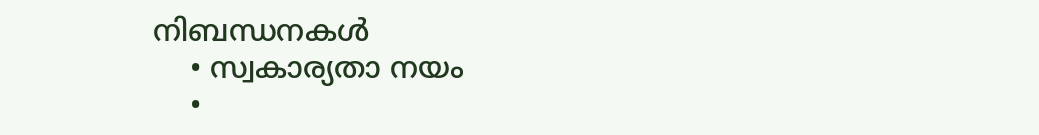നിബന്ധനകള്‍
    • സ്വകാര്യതാ നയം
    •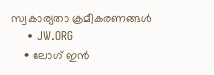സ്വകാര്യതാ ക്രമീകരണങ്ങൾ
    • JW.ORG
    • ലോഗ് ഇൻ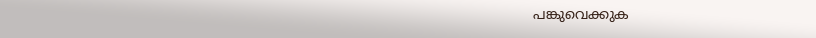പങ്കുവെക്കുക